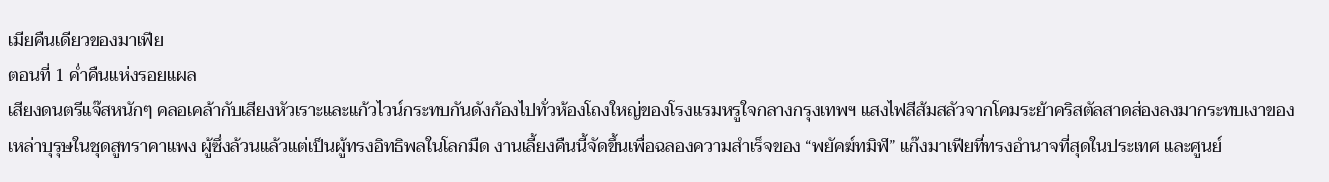เมียคืนเดียวของมาเฟีย
ตอนที่ 1 ค่ำคืนแห่งรอยแผล
เสียงดนตรีแจ๊สหนักๆ คลอเคล้ากับเสียงหัวเราะและแก้วไวน์กระทบกันดังก้องไปทั่วห้องโถงใหญ่ของโรงแรมหรูใจกลางกรุงเทพฯ แสงไฟสีส้มสลัวจากโคมระย้าคริสตัลสาดส่องลงมากระทบเงาของเหล่าบุรุษในชุดสูทราคาแพง ผู้ซึ่งล้วนแล้วแต่เป็นผู้ทรงอิทธิพลในโลกมืด งานเลี้ยงคืนนี้จัดขึ้นเพื่อฉลองความสำเร็จของ “พยัคฆ์ทมิฬ” แก๊งมาเฟียที่ทรงอำนาจที่สุดในประเทศ และศูนย์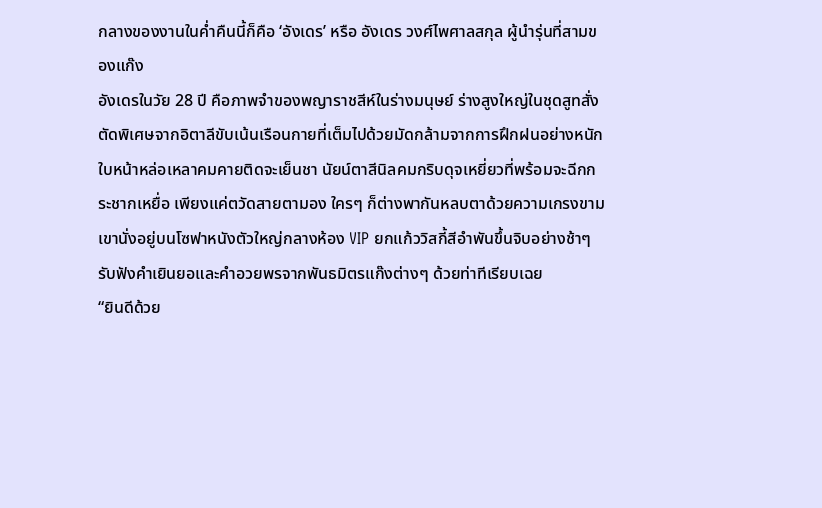กลางของงานในค่ำคืนนี้ก็คือ ‘อังเดร’ หรือ อังเดร วงศ์ไพศาลสกุล ผู้นำรุ่นที่สามของแก๊ง
อังเดรในวัย 28 ปี คือภาพจำของพญาราชสีห์ในร่างมนุษย์ ร่างสูงใหญ่ในชุดสูทสั่งตัดพิเศษจากอิตาลีขับเน้นเรือนกายที่เต็มไปด้วยมัดกล้ามจากการฝึกฝนอย่างหนัก ใบหน้าหล่อเหลาคมคายติดจะเย็นชา นัยน์ตาสีนิลคมกริบดุจเหยี่ยวที่พร้อมจะฉีกกระชากเหยื่อ เพียงแค่ตวัดสายตามอง ใครๆ ก็ต่างพากันหลบตาด้วยความเกรงขาม เขานั่งอยู่บนโซฟาหนังตัวใหญ่กลางห้อง VIP ยกแก้ววิสกี้สีอำพันขึ้นจิบอย่างช้าๆ รับฟังคำเยินยอและคำอวยพรจากพันธมิตรแก๊งต่างๆ ด้วยท่าทีเรียบเฉย
“ยินดีด้วย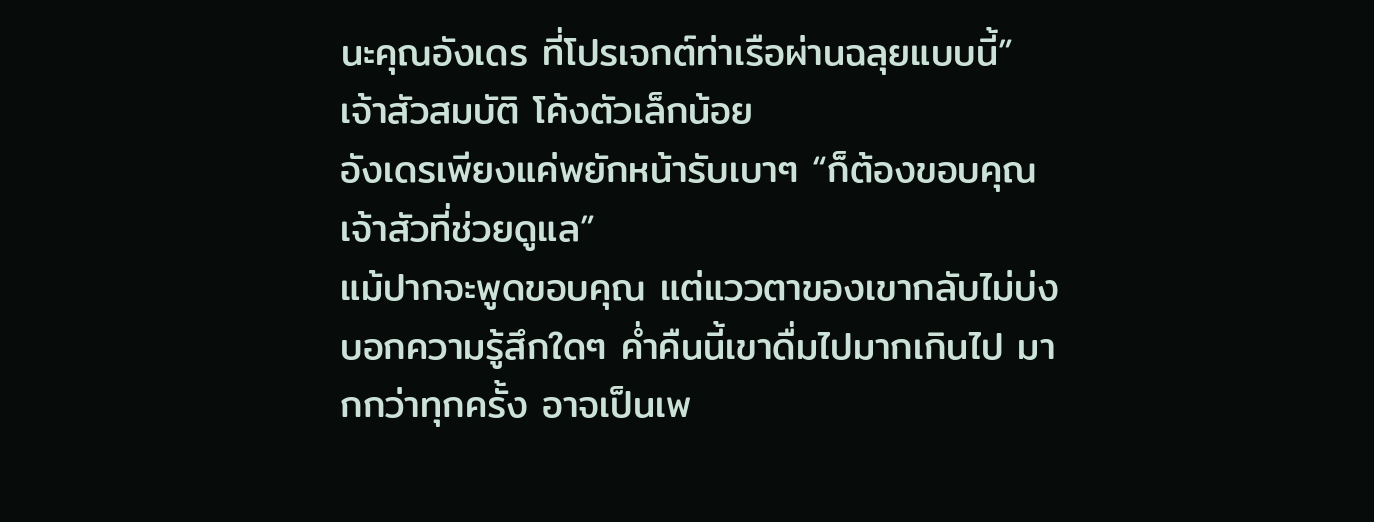นะคุณอังเดร ที่โปรเจกต์ท่าเรือผ่านฉลุยแบบนี้” เจ้าสัวสมบัติ โค้งตัวเล็กน้อย
อังเดรเพียงแค่พยักหน้ารับเบาๆ “ก็ต้องขอบคุณเจ้าสัวที่ช่วยดูแล”
แม้ปากจะพูดขอบคุณ แต่แววตาของเขากลับไม่บ่งบอกความรู้สึกใดๆ ค่ำคืนนี้เขาดื่มไปมากเกินไป มากกว่าทุกครั้ง อาจเป็นเพ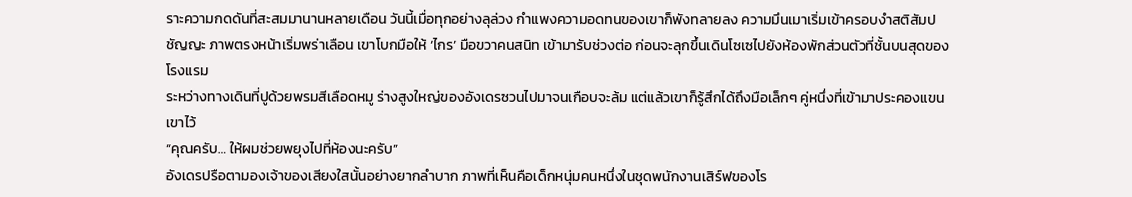ราะความกดดันที่สะสมมานานหลายเดือน วันนี้เมื่อทุกอย่างลุล่วง กำแพงความอดทนของเขาก็พังทลายลง ความมึนเมาเริ่มเข้าครอบงำสติสัมปชัญญะ ภาพตรงหน้าเริ่มพร่าเลือน เขาโบกมือให้ ‘ไกร’ มือขวาคนสนิท เข้ามารับช่วงต่อ ก่อนจะลุกขึ้นเดินโซเซไปยังห้องพักส่วนตัวที่ชั้นบนสุดของโรงแรม
ระหว่างทางเดินที่ปูด้วยพรมสีเลือดหมู ร่างสูงใหญ่ของอังเดรซวนไปมาจนเกือบจะล้ม แต่แล้วเขาก็รู้สึกได้ถึงมือเล็กๆ คู่หนึ่งที่เข้ามาประคองแขนเขาไว้
“คุณครับ… ให้ผมช่วยพยุงไปที่ห้องนะครับ”
อังเดรปรือตามองเจ้าของเสียงใสนั้นอย่างยากลำบาก ภาพที่เห็นคือเด็กหนุ่มคนหนึ่งในชุดพนักงานเสิร์ฟของโร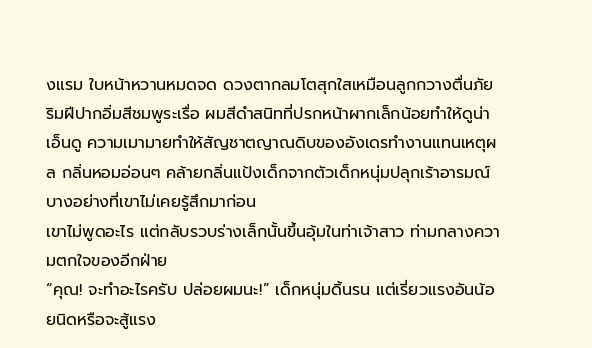งแรม ใบหน้าหวานหมดจด ดวงตากลมโตสุกใสเหมือนลูกกวางตื่นภัย ริมฝีปากอิ่มสีชมพูระเรื่อ ผมสีดำสนิทที่ปรกหน้าผากเล็กน้อยทำให้ดูน่าเอ็นดู ความเมามายทำให้สัญชาตญาณดิบของอังเดรทำงานแทนเหตุผล กลิ่นหอมอ่อนๆ คล้ายกลิ่นแป้งเด็กจากตัวเด็กหนุ่มปลุกเร้าอารมณ์บางอย่างที่เขาไม่เคยรู้สึกมาก่อน
เขาไม่พูดอะไร แต่กลับรวบร่างเล็กนั้นขึ้นอุ้มในท่าเจ้าสาว ท่ามกลางความตกใจของอีกฝ่าย
“คุณ! จะทำอะไรครับ ปล่อยผมนะ!” เด็กหนุ่มดิ้นรน แต่เรี่ยวแรงอันน้อยนิดหรือจะสู้แรง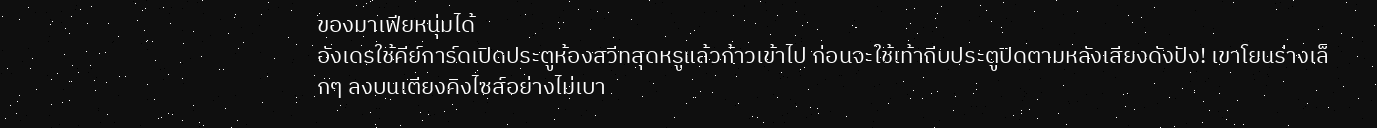ของมาเฟียหนุ่มได้
อังเดรใช้คีย์การ์ดเปิดประตูห้องสวีทสุดหรูแล้วก้าวเข้าไป ก่อนจะใช้เท้าถีบประตูปิดตามหลังเสียงดังปัง! เขาโยนร่างเล็กๆ ลงบนเตียงคิงไซส์อย่างไม่เบา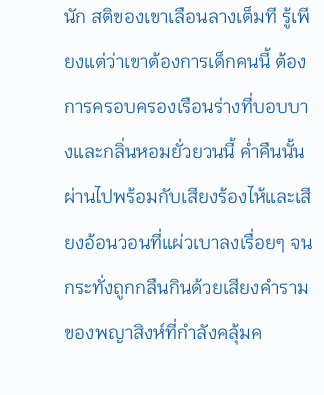นัก สติของเขาเลือนลางเต็มที รู้เพียงแต่ว่าเขาต้องการเด็กคนนี้ ต้องการครอบครองเรือนร่างที่บอบบางและกลิ่นหอมยั่วยวนนี้ ค่ำคืนนั้นผ่านไปพร้อมกับเสียงร้องไห้และเสียงอ้อนวอนที่แผ่วเบาลงเรื่อยๆ จนกระทั่งถูกกลืนกินด้วยเสียงคำรามของพญาสิงห์ที่กำลังคลุ้มค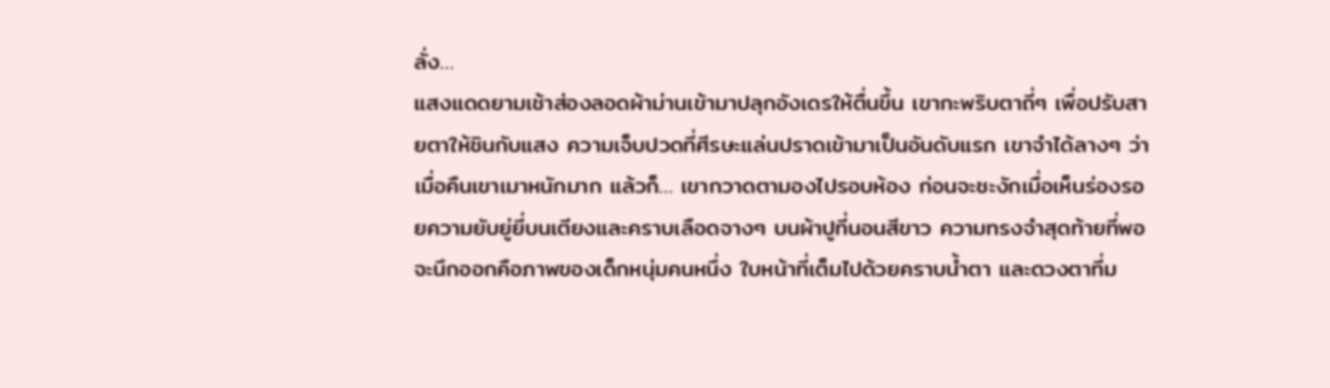ลั่ง…
แสงแดดยามเช้าส่องลอดผ้าม่านเข้ามาปลุกอังเดรให้ตื่นขึ้น เขากะพริบตาถี่ๆ เพื่อปรับสายตาให้ชินกับแสง ความเจ็บปวดที่ศีรษะแล่นปราดเข้ามาเป็นอันดับแรก เขาจำได้ลางๆ ว่าเมื่อคืนเขาเมาหนักมาก แล้วก็… เขากวาดตามองไปรอบห้อง ก่อนจะชะงักเมื่อเห็นร่องรอยความยับยู่ยี่บนเตียงและคราบเลือดจางๆ บนผ้าปูที่นอนสีขาว ความทรงจำสุดท้ายที่พอจะนึกออกคือภาพของเด็กหนุ่มคนหนึ่ง ใบหน้าที่เต็มไปด้วยคราบน้ำตา และดวงตาที่ม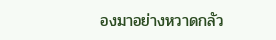องมาอย่างหวาดกลัว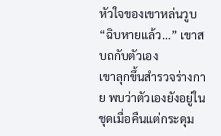หัวใจของเขาหล่นวูบ “ฉิบหายแล้ว…” เขาสบถกับตัวเอง
เขาลุกขึ้นสำรวจร่างกาย พบว่าตัวเองยังอยู่ในชุดเมื่อคืนแต่กระดุม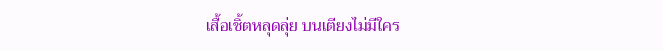เสื้อเชิ้ตหลุดลุ่ย บนเตียงไม่มีใคร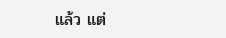แล้ว แต่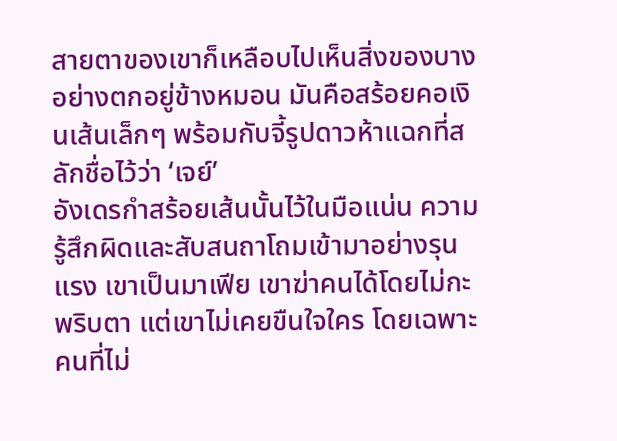สายตาของเขาก็เหลือบไปเห็นสิ่งของบางอย่างตกอยู่ข้างหมอน มันคือสร้อยคอเงินเส้นเล็กๆ พร้อมกับจี้รูปดาวห้าแฉกที่สลักชื่อไว้ว่า ‘เจย์’
อังเดรกำสร้อยเส้นนั้นไว้ในมือแน่น ความรู้สึกผิดและสับสนถาโถมเข้ามาอย่างรุนแรง เขาเป็นมาเฟีย เขาฆ่าคนได้โดยไม่กะพริบตา แต่เขาไม่เคยขืนใจใคร โดยเฉพาะคนที่ไม่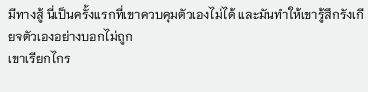มีทางสู้ นี่เป็นครั้งแรกที่เขาควบคุมตัวเองไม่ได้ และมันทำให้เขารู้สึกรังเกียจตัวเองอย่างบอกไม่ถูก
เขาเรียกไกร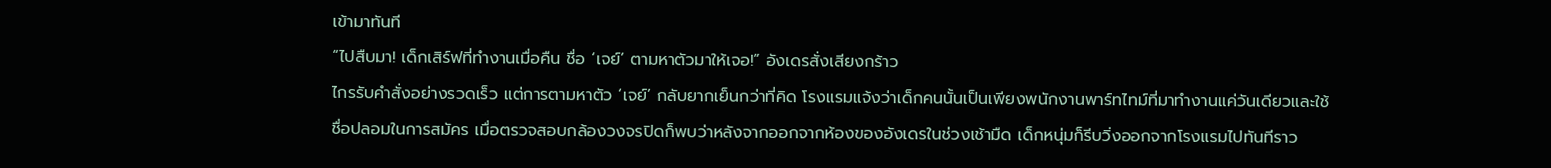เข้ามาทันที
“ไปสืบมา! เด็กเสิร์ฟที่ทำงานเมื่อคืน ชื่อ ‘เจย์’ ตามหาตัวมาให้เจอ!” อังเดรสั่งเสียงกร้าว
ไกรรับคำสั่งอย่างรวดเร็ว แต่การตามหาตัว ‘เจย์’ กลับยากเย็นกว่าที่คิด โรงแรมแจ้งว่าเด็กคนนั้นเป็นเพียงพนักงานพาร์ทไทม์ที่มาทำงานแค่วันเดียวและใช้ชื่อปลอมในการสมัคร เมื่อตรวจสอบกล้องวงจรปิดก็พบว่าหลังจากออกจากห้องของอังเดรในช่วงเช้ามืด เด็กหนุ่มก็รีบวิ่งออกจากโรงแรมไปทันทีราว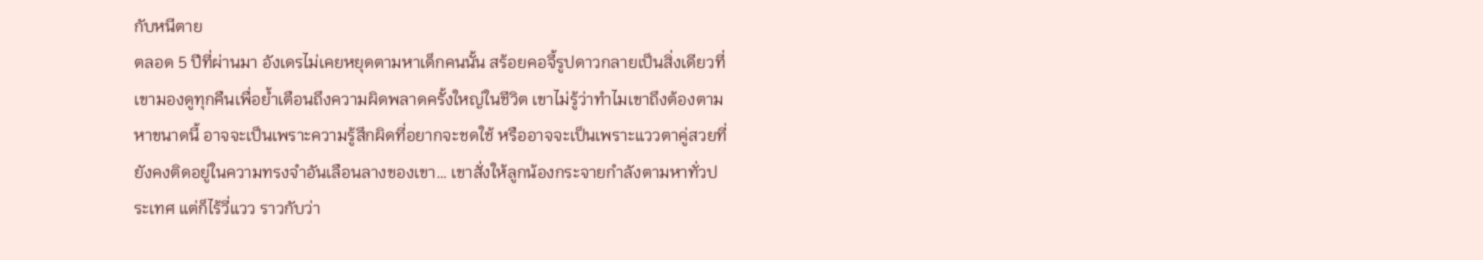กับหนีตาย
ตลอด 5 ปีที่ผ่านมา อังเดรไม่เคยหยุดตามหาเด็กคนนั้น สร้อยคอจี้รูปดาวกลายเป็นสิ่งเดียวที่เขามองดูทุกคืนเพื่อย้ำเตือนถึงความผิดพลาดครั้งใหญ่ในชีวิต เขาไม่รู้ว่าทำไมเขาถึงต้องตามหาขนาดนี้ อาจจะเป็นเพราะความรู้สึกผิดที่อยากจะชดใช้ หรืออาจจะเป็นเพราะแววตาคู่สวยที่ยังคงติดอยู่ในความทรงจำอันเลือนลางของเขา… เขาสั่งให้ลูกน้องกระจายกำลังตามหาทั่วประเทศ แต่ก็ไร้วี่แวว ราวกับว่า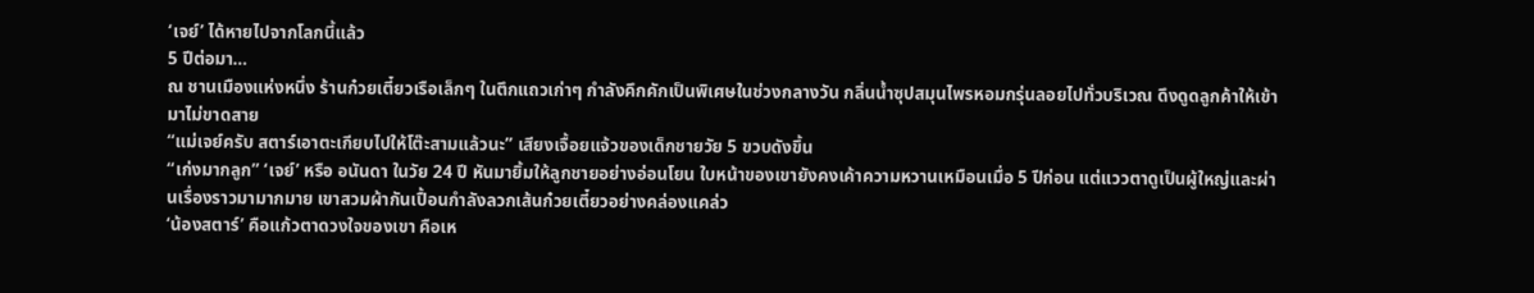‘เจย์’ ได้หายไปจากโลกนี้แล้ว
5 ปีต่อมา…
ณ ชานเมืองแห่งหนึ่ง ร้านก๋วยเตี๋ยวเรือเล็กๆ ในตึกแถวเก่าๆ กำลังคึกคักเป็นพิเศษในช่วงกลางวัน กลิ่นน้ำซุปสมุนไพรหอมกรุ่นลอยไปทั่วบริเวณ ดึงดูดลูกค้าให้เข้ามาไม่ขาดสาย
“แม่เจย์ครับ สตาร์เอาตะเกียบไปให้โต๊ะสามแล้วนะ” เสียงเจื้อยแจ้วของเด็กชายวัย 5 ขวบดังขึ้น
“เก่งมากลูก” ‘เจย์’ หรือ อนันดา ในวัย 24 ปี หันมายิ้มให้ลูกชายอย่างอ่อนโยน ใบหน้าของเขายังคงเค้าความหวานเหมือนเมื่อ 5 ปีก่อน แต่แววตาดูเป็นผู้ใหญ่และผ่านเรื่องราวมามากมาย เขาสวมผ้ากันเปื้อนกำลังลวกเส้นก๋วยเตี๋ยวอย่างคล่องแคล่ว
‘น้องสตาร์’ คือแก้วตาดวงใจของเขา คือเห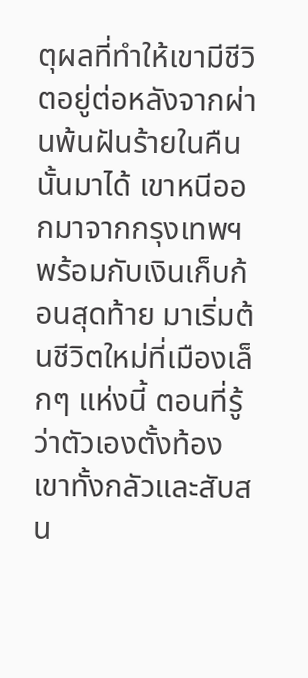ตุผลที่ทำให้เขามีชีวิตอยู่ต่อหลังจากผ่านพ้นฝันร้ายในคืนนั้นมาได้ เขาหนีออกมาจากกรุงเทพฯ พร้อมกับเงินเก็บก้อนสุดท้าย มาเริ่มต้นชีวิตใหม่ที่เมืองเล็กๆ แห่งนี้ ตอนที่รู้ว่าตัวเองตั้งท้อง เขาทั้งกลัวและสับสน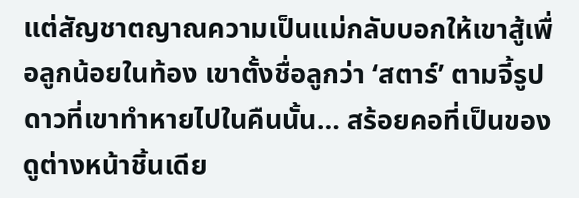แต่สัญชาตญาณความเป็นแม่กลับบอกให้เขาสู้เพื่อลูกน้อยในท้อง เขาตั้งชื่อลูกว่า ‘สตาร์’ ตามจี้รูปดาวที่เขาทำหายไปในคืนนั้น… สร้อยคอที่เป็นของดูต่างหน้าชิ้นเดีย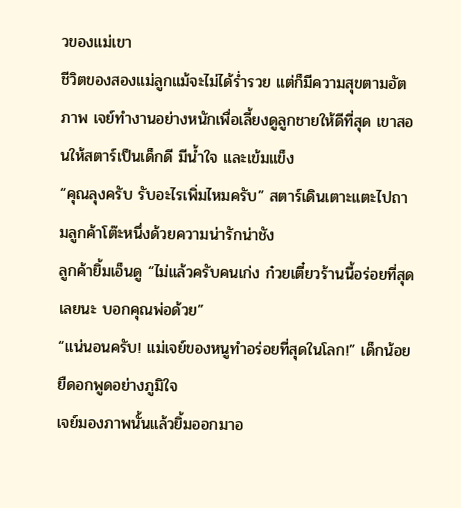วของแม่เขา
ชีวิตของสองแม่ลูกแม้จะไม่ได้ร่ำรวย แต่ก็มีความสุขตามอัตภาพ เจย์ทำงานอย่างหนักเพื่อเลี้ยงดูลูกชายให้ดีที่สุด เขาสอนให้สตาร์เป็นเด็กดี มีน้ำใจ และเข้มแข็ง
“คุณลุงครับ รับอะไรเพิ่มไหมครับ” สตาร์เดินเตาะแตะไปถามลูกค้าโต๊ะหนึ่งด้วยความน่ารักน่าชัง
ลูกค้ายิ้มเอ็นดู “ไม่แล้วครับคนเก่ง ก๋วยเตี๋ยวร้านนี้อร่อยที่สุดเลยนะ บอกคุณพ่อด้วย”
“แน่นอนครับ! แม่เจย์ของหนูทำอร่อยที่สุดในโลก!” เด็กน้อยยืดอกพูดอย่างภูมิใจ
เจย์มองภาพนั้นแล้วยิ้มออกมาอ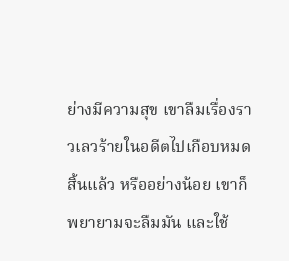ย่างมีความสุข เขาลืมเรื่องราวเลวร้ายในอดีตไปเกือบหมดสิ้นแล้ว หรืออย่างน้อย เขาก็พยายามจะลืมมัน และใช้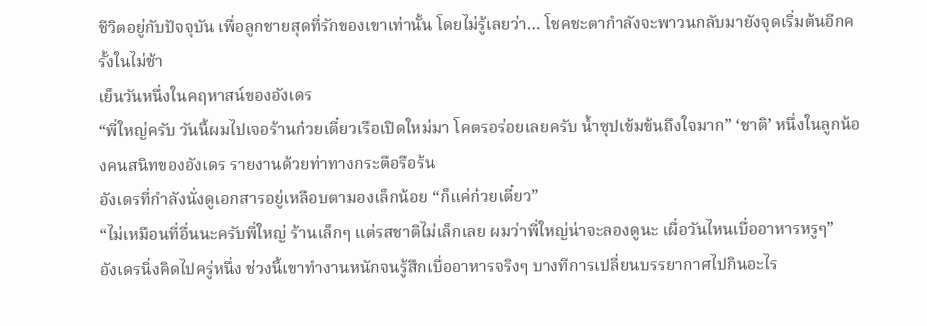ชีวิตอยู่กับปัจจุบัน เพื่อลูกชายสุดที่รักของเขาเท่านั้น โดยไม่รู้เลยว่า… โชคชะตากำลังจะพาวนกลับมายังจุดเริ่มต้นอีกครั้งในไม่ช้า
เย็นวันหนึ่งในคฤหาสน์ของอังเดร
“พี่ใหญ่ครับ วันนี้ผมไปเจอร้านก๋วยเตี๋ยวเรือเปิดใหม่มา โคตรอร่อยเลยครับ น้ำซุปเข้มข้นถึงใจมาก” ‘ชาติ’ หนึ่งในลูกน้องคนสนิทของอังเดร รายงานด้วยท่าทางกระตือรือร้น
อังเดรที่กำลังนั่งดูเอกสารอยู่เหลือบตามองเล็กน้อย “ก็แค่ก๋วยเตี๋ยว”
“ไม่เหมือนที่อื่นนะครับพี่ใหญ่ ร้านเล็กๆ แต่รสชาติไม่เล็กเลย ผมว่าพี่ใหญ่น่าจะลองดูนะ เผื่อวันไหนเบื่ออาหารหรูๆ”
อังเดรนิ่งคิดไปครู่หนึ่ง ช่วงนี้เขาทำงานหนักจนรู้สึกเบื่ออาหารจริงๆ บางทีการเปลี่ยนบรรยากาศไปกินอะไร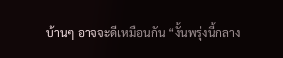บ้านๆ อาจจะดีเหมือนกัน “งั้นพรุ่งนี้กลาง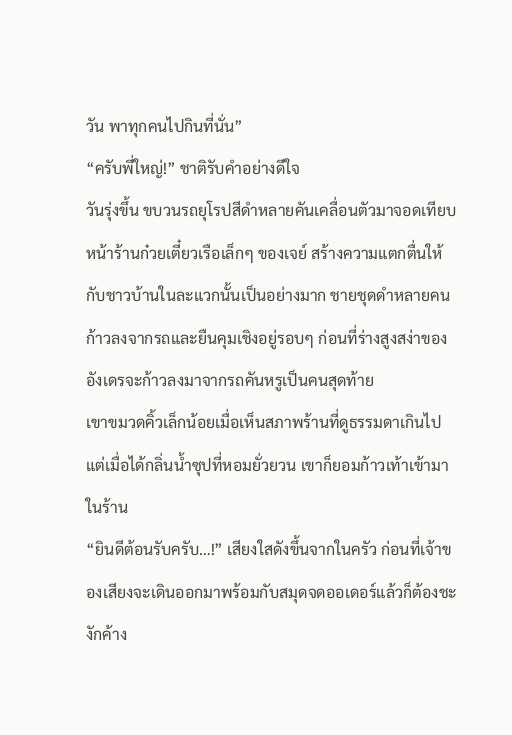วัน พาทุกคนไปกินที่นั่น”
“ครับพี่ใหญ่!” ชาติรับคำอย่างดีใจ
วันรุ่งขึ้น ขบวนรถยุโรปสีดำหลายคันเคลื่อนตัวมาจอดเทียบหน้าร้านก๋วยเตี๋ยวเรือเล็กๆ ของเจย์ สร้างความแตกตื่นให้กับชาวบ้านในละแวกนั้นเป็นอย่างมาก ชายชุดดำหลายคนก้าวลงจากรถและยืนคุมเชิงอยู่รอบๆ ก่อนที่ร่างสูงสง่าของอังเดรจะก้าวลงมาจากรถคันหรูเป็นคนสุดท้าย
เขาขมวดคิ้วเล็กน้อยเมื่อเห็นสภาพร้านที่ดูธรรมดาเกินไป แต่เมื่อได้กลิ่นน้ำซุปที่หอมยั่วยวน เขาก็ยอมก้าวเท้าเข้ามาในร้าน
“ยินดีต้อนรับครับ…!” เสียงใสดังขึ้นจากในครัว ก่อนที่เจ้าของเสียงจะเดินออกมาพร้อมกับสมุดจดออเดอร์แล้วก็ต้องชะงักค้าง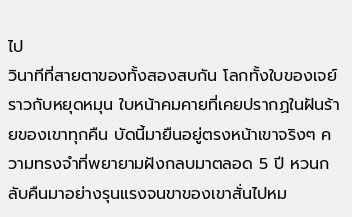ไป
วินาทีที่สายตาของทั้งสองสบกัน โลกทั้งใบของเจย์ราวกับหยุดหมุน ใบหน้าคมคายที่เคยปรากฏในฝันร้ายของเขาทุกคืน บัดนี้มายืนอยู่ตรงหน้าเขาจริงๆ ความทรงจำที่พยายามฝังกลบมาตลอด 5 ปี หวนกลับคืนมาอย่างรุนแรงจนขาของเขาสั่นไปหม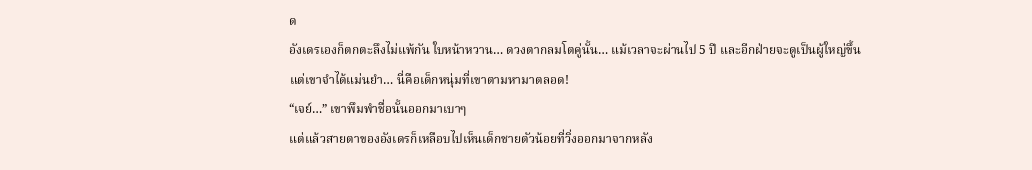ด
อังเดรเองก็ตกตะลึงไม่แพ้กัน ใบหน้าหวาน… ดวงตากลมโตคู่นั้น… แม้เวลาจะผ่านไป 5 ปี และอีกฝ่ายจะดูเป็นผู้ใหญ่ขึ้น แต่เขาจำได้แม่นยำ… นี่คือเด็กหนุ่มที่เขาตามหามาตลอด!
“เจย์…” เขาพึมพำชื่อนั้นออกมาเบาๆ
แต่แล้วสายตาของอังเดรก็เหลือบไปเห็นเด็กชายตัวน้อยที่วิ่งออกมาจากหลัง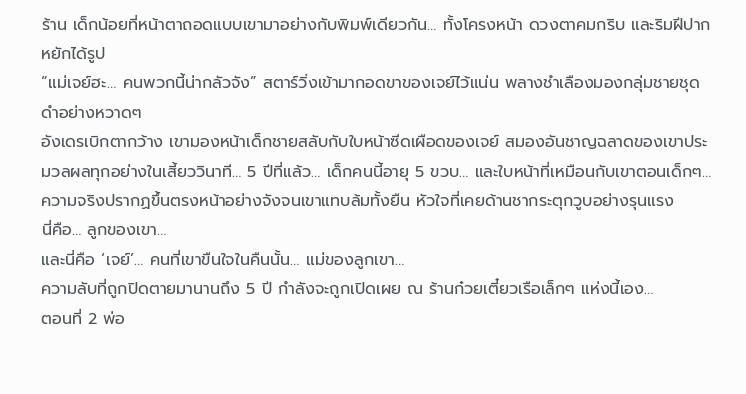ร้าน เด็กน้อยที่หน้าตาถอดแบบเขามาอย่างกับพิมพ์เดียวกัน… ทั้งโครงหน้า ดวงตาคมกริบ และริมฝีปากหยักได้รูป
“แม่เจย์ฮะ… คนพวกนี้น่ากลัวจัง” สตาร์วิ่งเข้ามากอดขาของเจย์ไว้แน่น พลางชำเลืองมองกลุ่มชายชุดดำอย่างหวาดๆ
อังเดรเบิกตากว้าง เขามองหน้าเด็กชายสลับกับใบหน้าซีดเผือดของเจย์ สมองอันชาญฉลาดของเขาประมวลผลทุกอย่างในเสี้ยววินาที… 5 ปีที่แล้ว… เด็กคนนี้อายุ 5 ขวบ… และใบหน้าที่เหมือนกับเขาตอนเด็กๆ…
ความจริงปรากฏขึ้นตรงหน้าอย่างจังจนเขาแทบล้มทั้งยืน หัวใจที่เคยด้านชากระตุกวูบอย่างรุนแรง
นี่คือ… ลูกของเขา…
และนี่คือ ‘เจย์’… คนที่เขาขืนใจในคืนนั้น… แม่ของลูกเขา…
ความลับที่ถูกปิดตายมานานถึง 5 ปี กำลังจะถูกเปิดเผย ณ ร้านก๋วยเตี๋ยวเรือเล็กๆ แห่งนี้เอง…
ตอนที่ 2 พ่อ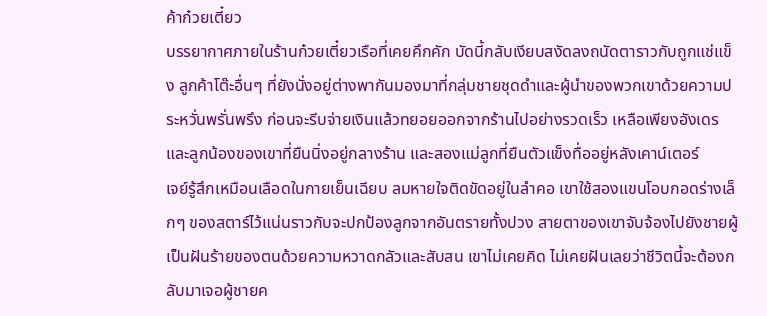ค้าก๋วยเตี๋ยว
บรรยากาศภายในร้านก๋วยเตี๋ยวเรือที่เคยคึกคัก บัดนี้กลับเงียบสงัดลงถนัดตาราวกับถูกแช่แข็ง ลูกค้าโต๊ะอื่นๆ ที่ยังนั่งอยู่ต่างพากันมองมาที่กลุ่มชายชุดดำและผู้นำของพวกเขาด้วยความประหวั่นพรั่นพรึง ก่อนจะรีบจ่ายเงินแล้วทยอยออกจากร้านไปอย่างรวดเร็ว เหลือเพียงอังเดรและลูกน้องของเขาที่ยืนนิ่งอยู่กลางร้าน และสองแม่ลูกที่ยืนตัวแข็งทื่ออยู่หลังเคาน์เตอร์
เจย์รู้สึกเหมือนเลือดในกายเย็นเฉียบ ลมหายใจติดขัดอยู่ในลำคอ เขาใช้สองแขนโอบกอดร่างเล็กๆ ของสตาร์ไว้แน่นราวกับจะปกป้องลูกจากอันตรายทั้งปวง สายตาของเขาจับจ้องไปยังชายผู้เป็นฝันร้ายของตนด้วยความหวาดกลัวและสับสน เขาไม่เคยคิด ไม่เคยฝันเลยว่าชีวิตนี้จะต้องกลับมาเจอผู้ชายค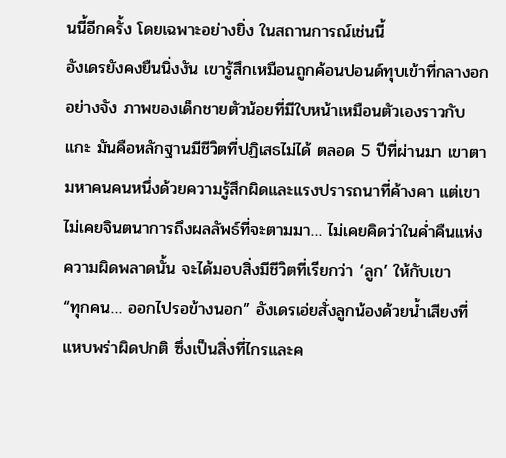นนี้อีกครั้ง โดยเฉพาะอย่างยิ่ง ในสถานการณ์เช่นนี้
อังเดรยังคงยืนนิ่งงัน เขารู้สึกเหมือนถูกค้อนปอนด์ทุบเข้าที่กลางอกอย่างจัง ภาพของเด็กชายตัวน้อยที่มีใบหน้าเหมือนตัวเองราวกับแกะ มันคือหลักฐานมีชีวิตที่ปฏิเสธไม่ได้ ตลอด 5 ปีที่ผ่านมา เขาตามหาคนคนหนึ่งด้วยความรู้สึกผิดและแรงปรารถนาที่ค้างคา แต่เขาไม่เคยจินตนาการถึงผลลัพธ์ที่จะตามมา… ไม่เคยคิดว่าในค่ำคืนแห่งความผิดพลาดนั้น จะได้มอบสิ่งมีชีวิตที่เรียกว่า ‘ลูก’ ให้กับเขา
“ทุกคน… ออกไปรอข้างนอก” อังเดรเอ่ยสั่งลูกน้องด้วยน้ำเสียงที่แหบพร่าผิดปกติ ซึ่งเป็นสิ่งที่ไกรและค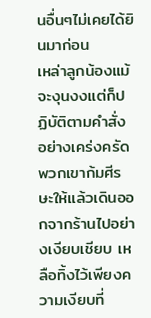นอื่นๆไม่เคยได้ยินมาก่อน
เหล่าลูกน้องแม้จะงุนงงแต่ก็ปฏิบัติตามคำสั่งอย่างเคร่งครัด พวกเขาก้มศีรษะให้แล้วเดินออกจากร้านไปอย่างเงียบเชียบ เหลือทิ้งไว้เพียงความเงียบที่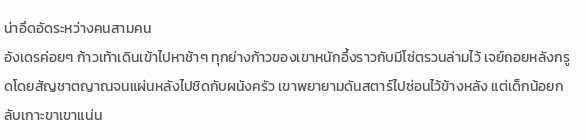น่าอึดอัดระหว่างคนสามคน
อังเดรค่อยๆ ก้าวเท้าเดินเข้าไปหาช้าๆ ทุกย่างก้าวของเขาหนักอึ้งราวกับมีโซ่ตรวนล่ามไว้ เจย์ถอยหลังกรูดโดยสัญชาตญาณจนแผ่นหลังไปชิดกับผนังครัว เขาพยายามดันสตาร์ไปซ่อนไว้ข้างหลัง แต่เด็กน้อยกลับเกาะขาเขาแน่น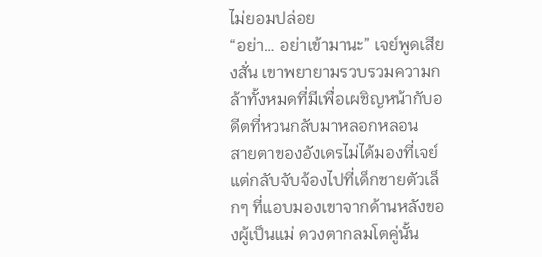ไม่ยอมปล่อย
“อย่า… อย่าเข้ามานะ” เจย์พูดเสียงสั่น เขาพยายามรวบรวมความกล้าทั้งหมดที่มีเพื่อเผชิญหน้ากับอดีตที่หวนกลับมาหลอกหลอน
สายตาของอังเดรไม่ได้มองที่เจย์ แต่กลับจับจ้องไปที่เด็กชายตัวเล็กๆ ที่แอบมองเขาจากด้านหลังของผู้เป็นแม่ ดวงตากลมโตคู่นั้น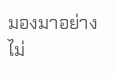มองมาอย่างไม่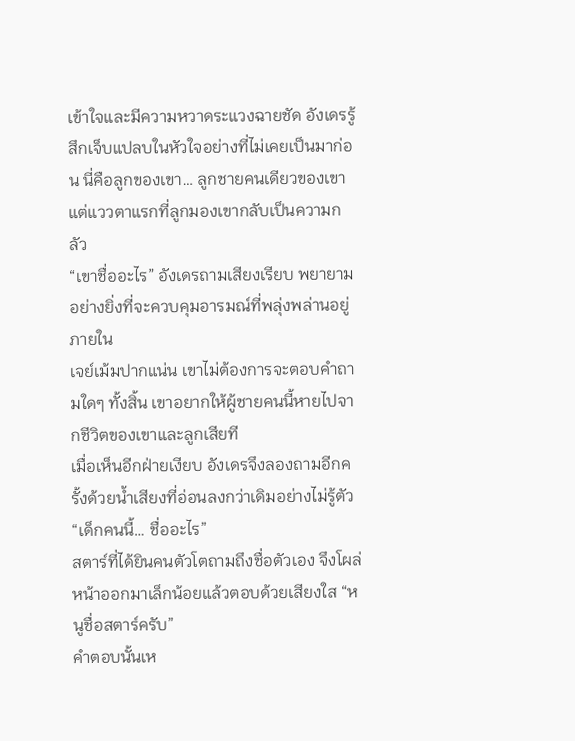เข้าใจและมีความหวาดระแวงฉายชัด อังเดรรู้สึกเจ็บแปลบในหัวใจอย่างที่ไม่เคยเป็นมาก่อน นี่คือลูกของเขา… ลูกชายคนเดียวของเขา แต่แววตาแรกที่ลูกมองเขากลับเป็นความกลัว
“เขาชื่ออะไร” อังเดรถามเสียงเรียบ พยายามอย่างยิ่งที่จะควบคุมอารมณ์ที่พลุ่งพล่านอยู่ภายใน
เจย์เม้มปากแน่น เขาไม่ต้องการจะตอบคำถามใดๆ ทั้งสิ้น เขาอยากให้ผู้ชายคนนี้หายไปจากชีวิตของเขาและลูกเสียที
เมื่อเห็นอีกฝ่ายเงียบ อังเดรจึงลองถามอีกครั้งด้วยน้ำเสียงที่อ่อนลงกว่าเดิมอย่างไม่รู้ตัว “เด็กคนนี้… ชื่ออะไร”
สตาร์ที่ได้ยินคนตัวโตถามถึงชื่อตัวเอง จึงโผล่หน้าออกมาเล็กน้อยแล้วตอบด้วยเสียงใส “หนูชื่อสตาร์ครับ”
คำตอบนั้นเห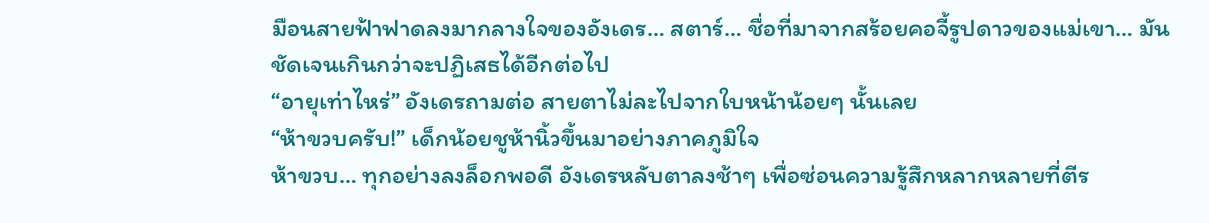มือนสายฟ้าฟาดลงมากลางใจของอังเดร… สตาร์… ชื่อที่มาจากสร้อยคอจี้รูปดาวของแม่เขา… มันชัดเจนเกินกว่าจะปฏิเสธได้อีกต่อไป
“อายุเท่าไหร่” อังเดรถามต่อ สายตาไม่ละไปจากใบหน้าน้อยๆ นั้นเลย
“ห้าขวบครับ!” เด็กน้อยชูห้านิ้วขึ้นมาอย่างภาคภูมิใจ
ห้าขวบ… ทุกอย่างลงล็อกพอดี อังเดรหลับตาลงช้าๆ เพื่อซ่อนความรู้สึกหลากหลายที่ตีร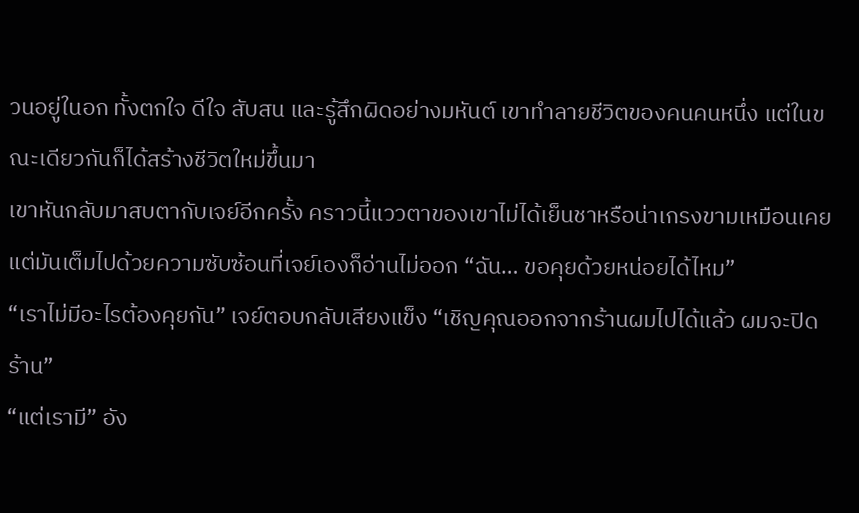วนอยู่ในอก ทั้งตกใจ ดีใจ สับสน และรู้สึกผิดอย่างมหันต์ เขาทำลายชีวิตของคนคนหนึ่ง แต่ในขณะเดียวกันก็ได้สร้างชีวิตใหม่ขึ้นมา
เขาหันกลับมาสบตากับเจย์อีกครั้ง คราวนี้แววตาของเขาไม่ได้เย็นชาหรือน่าเกรงขามเหมือนเคย แต่มันเต็มไปด้วยความซับซ้อนที่เจย์เองก็อ่านไม่ออก “ฉัน… ขอคุยด้วยหน่อยได้ไหม”
“เราไม่มีอะไรต้องคุยกัน” เจย์ตอบกลับเสียงแข็ง “เชิญคุณออกจากร้านผมไปได้แล้ว ผมจะปิดร้าน”
“แต่เรามี” อัง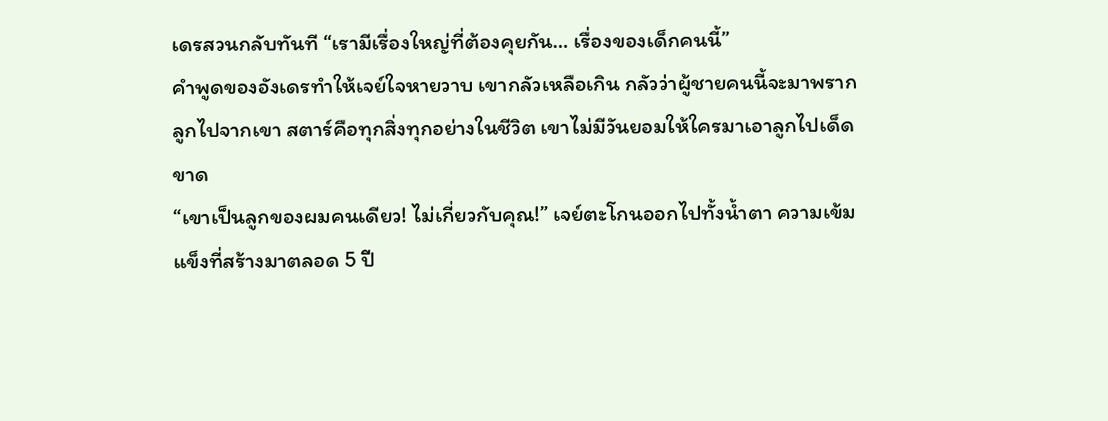เดรสวนกลับทันที “เรามีเรื่องใหญ่ที่ต้องคุยกัน… เรื่องของเด็กคนนี้”
คำพูดของอังเดรทำให้เจย์ใจหายวาบ เขากลัวเหลือเกิน กลัวว่าผู้ชายคนนี้จะมาพรากลูกไปจากเขา สตาร์คือทุกสิ่งทุกอย่างในชีวิต เขาไม่มีวันยอมให้ใครมาเอาลูกไปเด็ดขาด
“เขาเป็นลูกของผมคนเดียว! ไม่เกี่ยวกับคุณ!” เจย์ตะโกนออกไปทั้งน้ำตา ความเข้มแข็งที่สร้างมาตลอด 5 ปี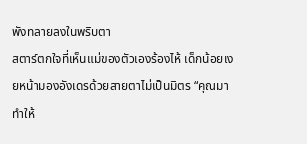พังทลายลงในพริบตา
สตาร์ตกใจที่เห็นแม่ของตัวเองร้องไห้ เด็กน้อยเงยหน้ามองอังเดรด้วยสายตาไม่เป็นมิตร “คุณมาทำให้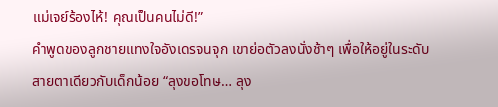แม่เจย์ร้องไห้! คุณเป็นคนไม่ดี!”
คำพูดของลูกชายแทงใจอังเดรจนจุก เขาย่อตัวลงนั่งช้าๆ เพื่อให้อยู่ในระดับสายตาเดียวกับเด็กน้อย “ลุงขอโทษ… ลุง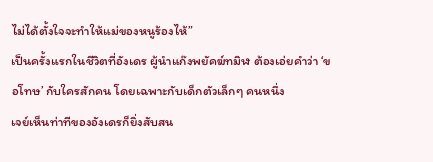ไม่ได้ตั้งใจจะทำให้แม่ของหนูร้องไห้”
เป็นครั้งแรกในชีวิตที่อังเดร ผู้นำแก๊งพยัคฆ์ทมิฬ ต้องเอ่ยคำว่า ‘ขอโทษ’ กับใครสักคน โดยเฉพาะกับเด็กตัวเล็กๆ คนหนึ่ง
เจย์เห็นท่าทีของอังเดรก็ยิ่งสับสน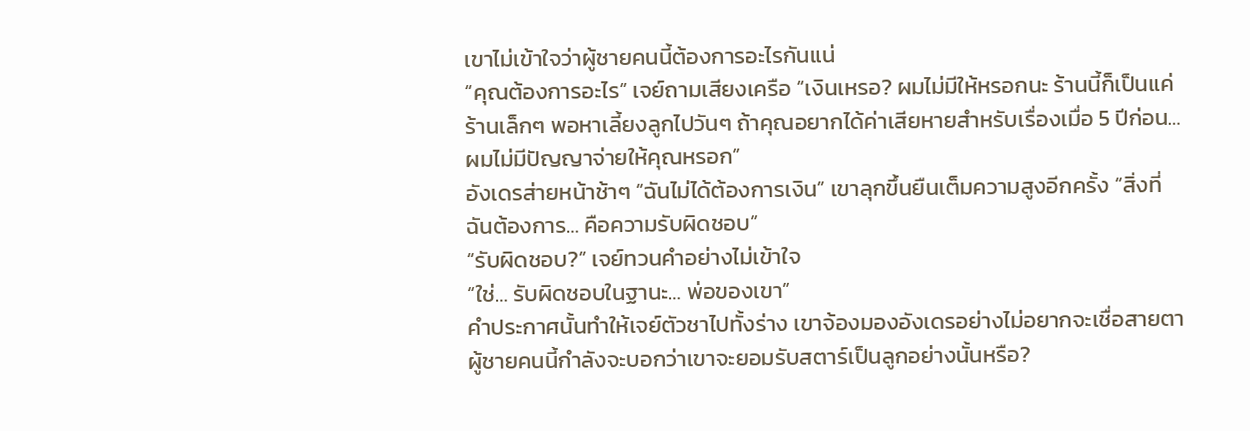เขาไม่เข้าใจว่าผู้ชายคนนี้ต้องการอะไรกันแน่
“คุณต้องการอะไร” เจย์ถามเสียงเครือ “เงินเหรอ? ผมไม่มีให้หรอกนะ ร้านนี้ก็เป็นแค่ร้านเล็กๆ พอหาเลี้ยงลูกไปวันๆ ถ้าคุณอยากได้ค่าเสียหายสำหรับเรื่องเมื่อ 5 ปีก่อน… ผมไม่มีปัญญาจ่ายให้คุณหรอก”
อังเดรส่ายหน้าช้าๆ “ฉันไม่ได้ต้องการเงิน” เขาลุกขึ้นยืนเต็มความสูงอีกครั้ง “สิ่งที่ฉันต้องการ… คือความรับผิดชอบ”
“รับผิดชอบ?” เจย์ทวนคำอย่างไม่เข้าใจ
“ใช่… รับผิดชอบในฐานะ… พ่อของเขา”
คำประกาศนั้นทำให้เจย์ตัวชาไปทั้งร่าง เขาจ้องมองอังเดรอย่างไม่อยากจะเชื่อสายตา ผู้ชายคนนี้กำลังจะบอกว่าเขาจะยอมรับสตาร์เป็นลูกอย่างนั้นหรือ?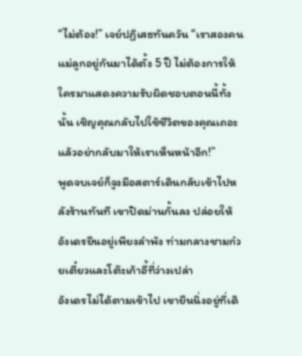“ไม่ต้อง!” เจย์ปฏิเสธทันควัน “เราสองคนแม่ลูกอยู่กันมาได้ตั้ง 5 ปี ไม่ต้องการให้ใครมาแสดงความรับผิดชอบตอนนี้ทั้งนั้น เชิญคุณกลับไปใช้ชีวิตของคุณเถอะ แล้วอย่ากลับมาให้เราเห็นหน้าอีก!”
พูดจบเจย์ก็จูงมือสตาร์เดินกลับเข้าไปหลังร้านทันที เขาปิดม่านกั้นลง ปล่อยให้อังเดรยืนอยู่เพียงลำพัง ท่ามกลางชามก๋วยเตี๋ยวและโต๊ะเก้าอี้ที่ว่างเปล่า
อังเดรไม่ได้ตามเข้าไป เขายืนนิ่งอยู่ที่เดิ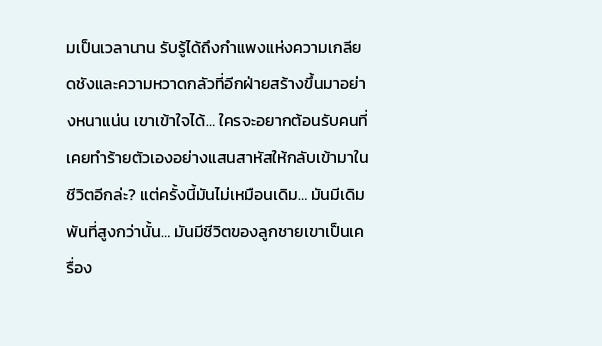มเป็นเวลานาน รับรู้ได้ถึงกำแพงแห่งความเกลียดชังและความหวาดกลัวที่อีกฝ่ายสร้างขึ้นมาอย่างหนาแน่น เขาเข้าใจได้… ใครจะอยากต้อนรับคนที่เคยทำร้ายตัวเองอย่างแสนสาหัสให้กลับเข้ามาในชีวิตอีกล่ะ? แต่ครั้งนี้มันไม่เหมือนเดิม… มันมีเดิมพันที่สูงกว่านั้น… มันมีชีวิตของลูกชายเขาเป็นเครื่อง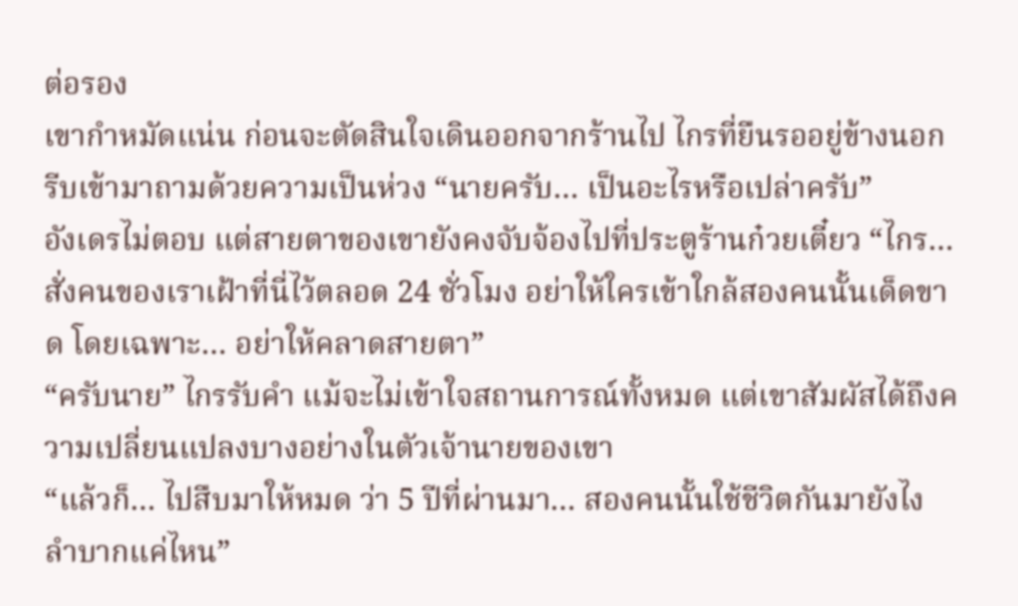ต่อรอง
เขากำหมัดแน่น ก่อนจะตัดสินใจเดินออกจากร้านไป ไกรที่ยืนรออยู่ข้างนอกรีบเข้ามาถามด้วยความเป็นห่วง “นายครับ… เป็นอะไรหรือเปล่าครับ”
อังเดรไม่ตอบ แต่สายตาของเขายังคงจับจ้องไปที่ประตูร้านก๋วยเตี๋ยว “ไกร… สั่งคนของเราเฝ้าที่นี่ไว้ตลอด 24 ชั่วโมง อย่าให้ใครเข้าใกล้สองคนนั้นเด็ดขาด โดยเฉพาะ… อย่าให้คลาดสายตา”
“ครับนาย” ไกรรับคำ แม้จะไม่เข้าใจสถานการณ์ทั้งหมด แต่เขาสัมผัสได้ถึงความเปลี่ยนแปลงบางอย่างในตัวเจ้านายของเขา
“แล้วก็… ไปสืบมาให้หมด ว่า 5 ปีที่ผ่านมา… สองคนนั้นใช้ชีวิตกันมายังไง ลำบากแค่ไหน”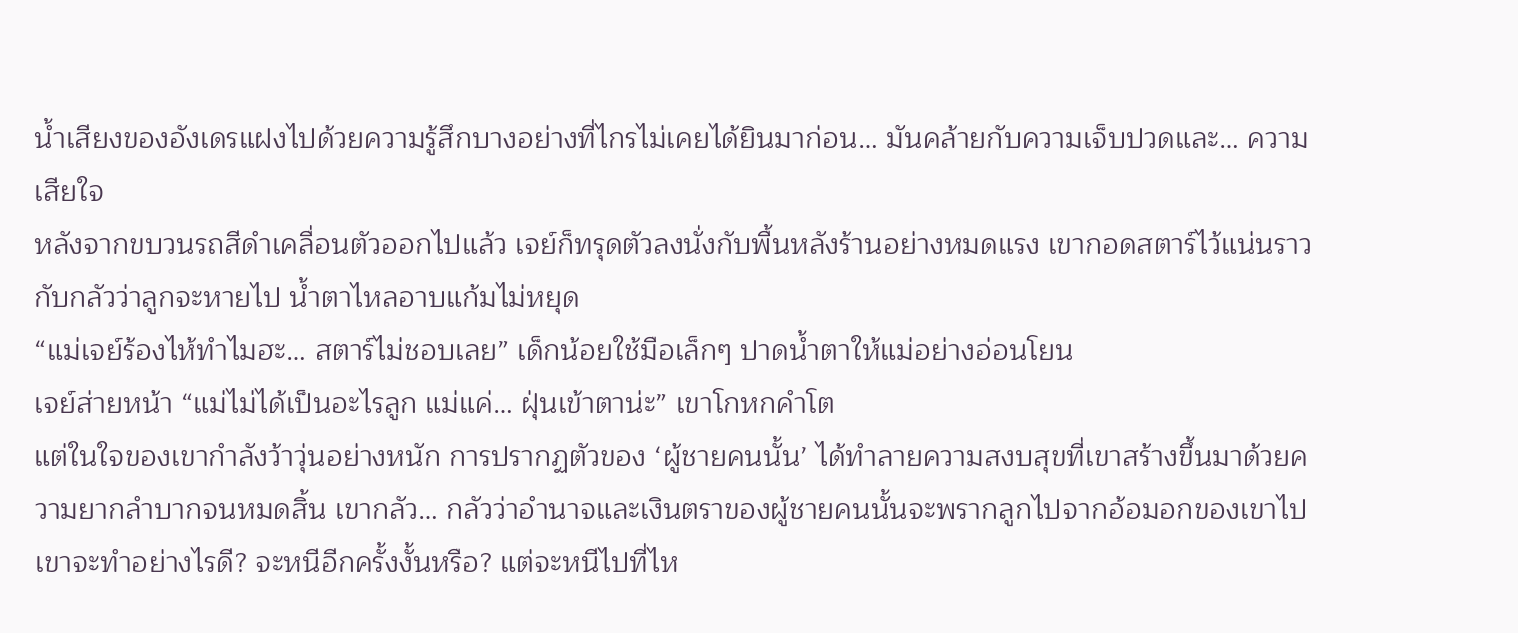น้ำเสียงของอังเดรแฝงไปด้วยความรู้สึกบางอย่างที่ไกรไม่เคยได้ยินมาก่อน… มันคล้ายกับความเจ็บปวดและ… ความเสียใจ
หลังจากขบวนรถสีดำเคลื่อนตัวออกไปแล้ว เจย์ก็ทรุดตัวลงนั่งกับพื้นหลังร้านอย่างหมดแรง เขากอดสตาร์ไว้แน่นราวกับกลัวว่าลูกจะหายไป น้ำตาไหลอาบแก้มไม่หยุด
“แม่เจย์ร้องไห้ทำไมฮะ… สตาร์ไม่ชอบเลย” เด็กน้อยใช้มือเล็กๆ ปาดน้ำตาให้แม่อย่างอ่อนโยน
เจย์ส่ายหน้า “แม่ไม่ได้เป็นอะไรลูก แม่แค่… ฝุ่นเข้าตาน่ะ” เขาโกหกคำโต
แต่ในใจของเขากำลังว้าวุ่นอย่างหนัก การปรากฏตัวของ ‘ผู้ชายคนนั้น’ ได้ทำลายความสงบสุขที่เขาสร้างขึ้นมาด้วยความยากลำบากจนหมดสิ้น เขากลัว… กลัวว่าอำนาจและเงินตราของผู้ชายคนนั้นจะพรากลูกไปจากอ้อมอกของเขาไป เขาจะทำอย่างไรดี? จะหนีอีกครั้งงั้นหรือ? แต่จะหนีไปที่ไห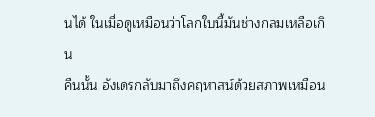นได้ ในเมื่อดูเหมือนว่าโลกใบนี้มันช่างกลมเหลือเกิน
คืนนั้น อังเดรกลับมาถึงคฤหาสน์ด้วยสภาพเหมือน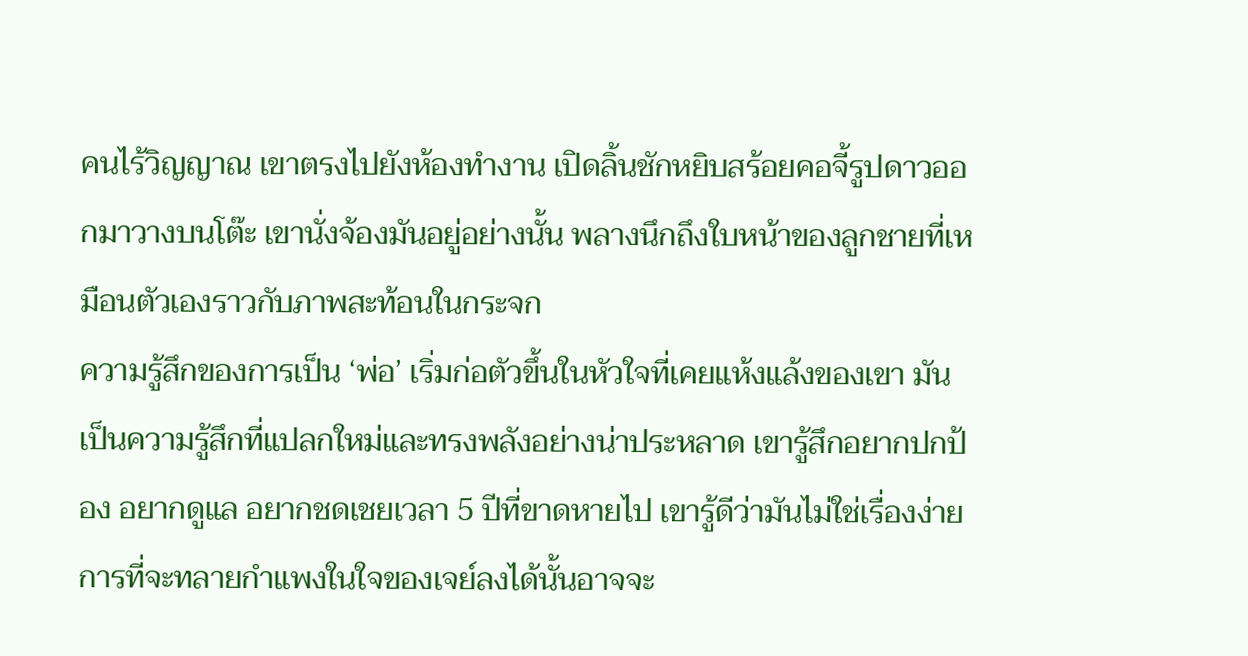คนไร้วิญญาณ เขาตรงไปยังห้องทำงาน เปิดลิ้นชักหยิบสร้อยคอจี้รูปดาวออกมาวางบนโต๊ะ เขานั่งจ้องมันอยู่อย่างนั้น พลางนึกถึงใบหน้าของลูกชายที่เหมือนตัวเองราวกับภาพสะท้อนในกระจก
ความรู้สึกของการเป็น ‘พ่อ’ เริ่มก่อตัวขึ้นในหัวใจที่เคยแห้งแล้งของเขา มันเป็นความรู้สึกที่แปลกใหม่และทรงพลังอย่างน่าประหลาด เขารู้สึกอยากปกป้อง อยากดูแล อยากชดเชยเวลา 5 ปีที่ขาดหายไป เขารู้ดีว่ามันไม่ใช่เรื่องง่าย การที่จะทลายกำแพงในใจของเจย์ลงได้นั้นอาจจะ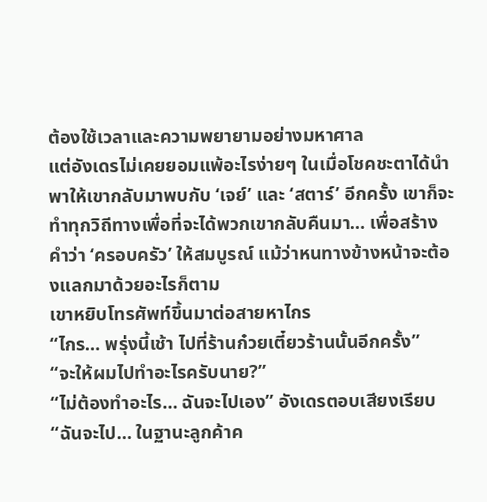ต้องใช้เวลาและความพยายามอย่างมหาศาล
แต่อังเดรไม่เคยยอมแพ้อะไรง่ายๆ ในเมื่อโชคชะตาได้นำพาให้เขากลับมาพบกับ ‘เจย์’ และ ‘สตาร์’ อีกครั้ง เขาก็จะทำทุกวิถีทางเพื่อที่จะได้พวกเขากลับคืนมา… เพื่อสร้างคำว่า ‘ครอบครัว’ ให้สมบูรณ์ แม้ว่าหนทางข้างหน้าจะต้องแลกมาด้วยอะไรก็ตาม
เขาหยิบโทรศัพท์ขึ้นมาต่อสายหาไกร
“ไกร… พรุ่งนี้เช้า ไปที่ร้านก๋วยเตี๋ยวร้านนั้นอีกครั้ง”
“จะให้ผมไปทำอะไรครับนาย?”
“ไม่ต้องทำอะไร… ฉันจะไปเอง” อังเดรตอบเสียงเรียบ “ฉันจะไป… ในฐานะลูกค้าค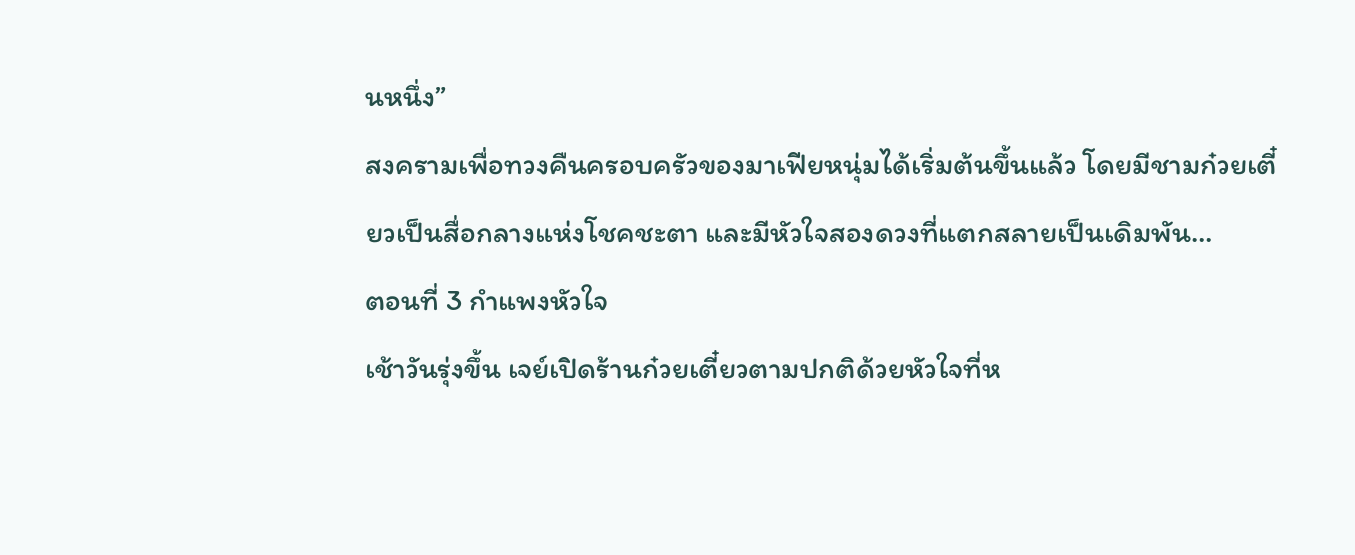นหนึ่ง”
สงครามเพื่อทวงคืนครอบครัวของมาเฟียหนุ่มได้เริ่มต้นขึ้นแล้ว โดยมีชามก๋วยเตี๋ยวเป็นสื่อกลางแห่งโชคชะตา และมีหัวใจสองดวงที่แตกสลายเป็นเดิมพัน…
ตอนที่ 3 กำแพงหัวใจ
เช้าวันรุ่งขึ้น เจย์เปิดร้านก๋วยเตี๋ยวตามปกติด้วยหัวใจที่ห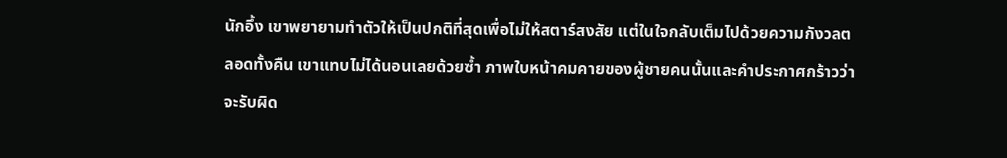นักอึ้ง เขาพยายามทำตัวให้เป็นปกติที่สุดเพื่อไม่ให้สตาร์สงสัย แต่ในใจกลับเต็มไปด้วยความกังวลตลอดทั้งคืน เขาแทบไม่ได้นอนเลยด้วยซ้ำ ภาพใบหน้าคมคายของผู้ชายคนนั้นและคำประกาศกร้าวว่าจะรับผิด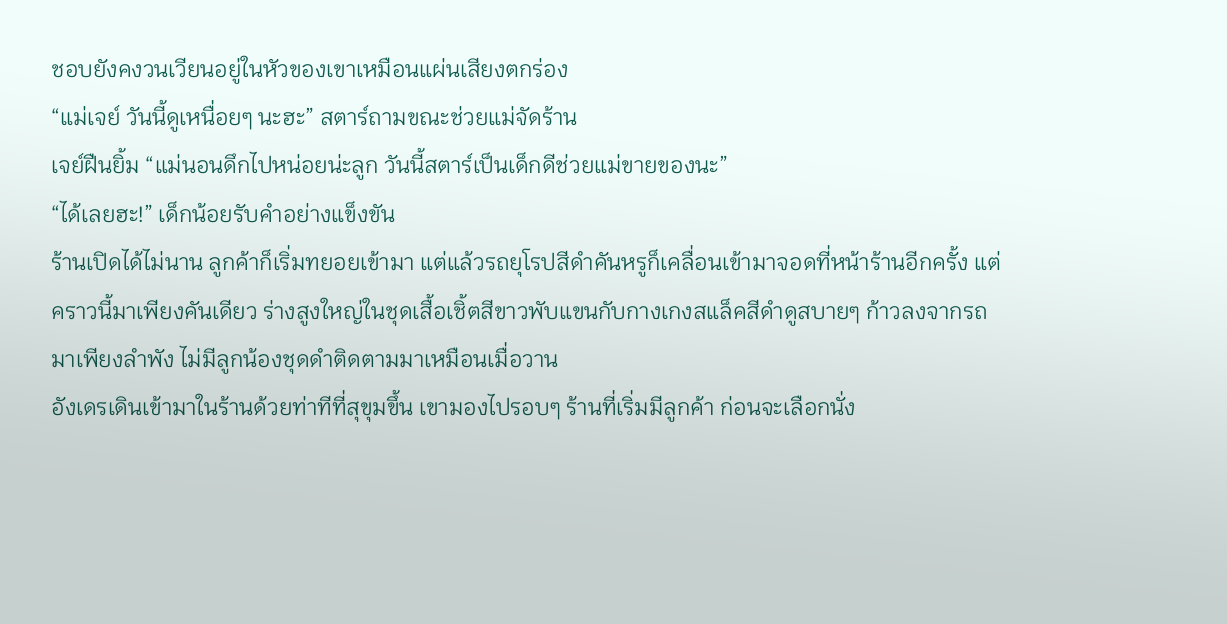ชอบยังคงวนเวียนอยู่ในหัวของเขาเหมือนแผ่นเสียงตกร่อง
“แม่เจย์ วันนี้ดูเหนื่อยๆ นะฮะ” สตาร์ถามขณะช่วยแม่จัดร้าน
เจย์ฝืนยิ้ม “แม่นอนดึกไปหน่อยน่ะลูก วันนี้สตาร์เป็นเด็กดีช่วยแม่ขายของนะ”
“ได้เลยฮะ!” เด็กน้อยรับคำอย่างแข็งขัน
ร้านเปิดได้ไม่นาน ลูกค้าก็เริ่มทยอยเข้ามา แต่แล้วรถยุโรปสีดำคันหรูก็เคลื่อนเข้ามาจอดที่หน้าร้านอีกครั้ง แต่คราวนี้มาเพียงคันเดียว ร่างสูงใหญ่ในชุดเสื้อเชิ้ตสีขาวพับแขนกับกางเกงสแล็คสีดำดูสบายๆ ก้าวลงจากรถมาเพียงลำพัง ไม่มีลูกน้องชุดดำติดตามมาเหมือนเมื่อวาน
อังเดรเดินเข้ามาในร้านด้วยท่าทีที่สุขุมขึ้น เขามองไปรอบๆ ร้านที่เริ่มมีลูกค้า ก่อนจะเลือกนั่ง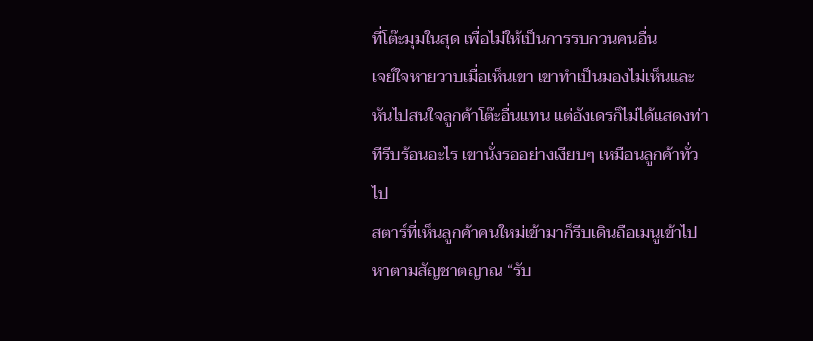ที่โต๊ะมุมในสุด เพื่อไม่ให้เป็นการรบกวนคนอื่น
เจย์ใจหายวาบเมื่อเห็นเขา เขาทำเป็นมองไม่เห็นและหันไปสนใจลูกค้าโต๊ะอื่นแทน แต่อังเดรก็ไม่ได้แสดงท่าทีรีบร้อนอะไร เขานั่งรออย่างเงียบๆ เหมือนลูกค้าทั่วไป
สตาร์ที่เห็นลูกค้าคนใหม่เข้ามาก็รีบเดินถือเมนูเข้าไปหาตามสัญชาตญาณ “รับ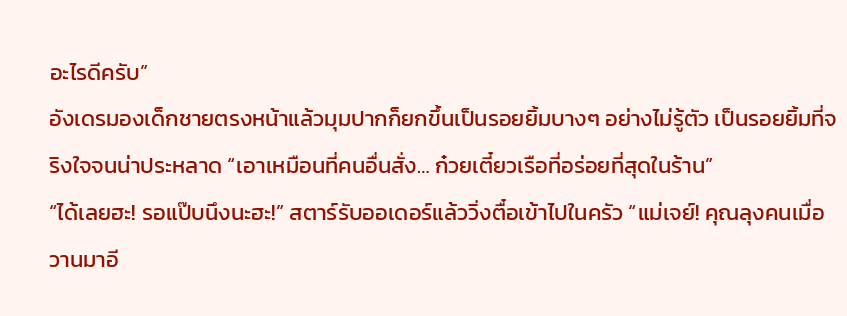อะไรดีครับ”
อังเดรมองเด็กชายตรงหน้าแล้วมุมปากก็ยกขึ้นเป็นรอยยิ้มบางๆ อย่างไม่รู้ตัว เป็นรอยยิ้มที่จริงใจจนน่าประหลาด “เอาเหมือนที่คนอื่นสั่ง… ก๋วยเตี๋ยวเรือที่อร่อยที่สุดในร้าน”
“ได้เลยฮะ! รอแป๊บนึงนะฮะ!” สตาร์รับออเดอร์แล้ววิ่งตื๋อเข้าไปในครัว “แม่เจย์! คุณลุงคนเมื่อวานมาอี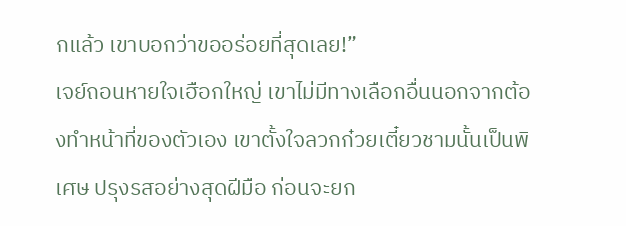กแล้ว เขาบอกว่าขออร่อยที่สุดเลย!”
เจย์ถอนหายใจเฮือกใหญ่ เขาไม่มีทางเลือกอื่นนอกจากต้องทำหน้าที่ของตัวเอง เขาตั้งใจลวกก๋วยเตี๋ยวชามนั้นเป็นพิเศษ ปรุงรสอย่างสุดฝีมือ ก่อนจะยก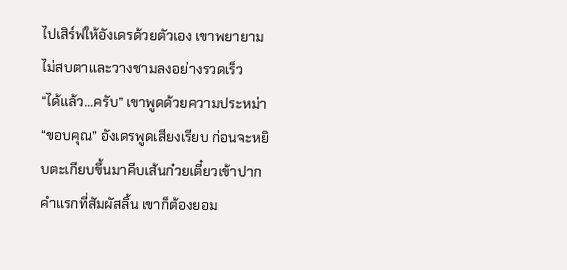ไปเสิร์ฟให้อังเดรด้วยตัวเอง เขาพยายามไม่สบตาและวางชามลงอย่างรวดเร็ว
“ได้แล้ว…ครับ” เขาพูดด้วยความประหม่า
“ขอบคุณ” อังเดรพูดเสียงเรียบ ก่อนจะหยิบตะเกียบขึ้นมาคีบเส้นก๋วยเตี๋ยวเข้าปาก คำแรกที่สัมผัสลิ้น เขาก็ต้องยอม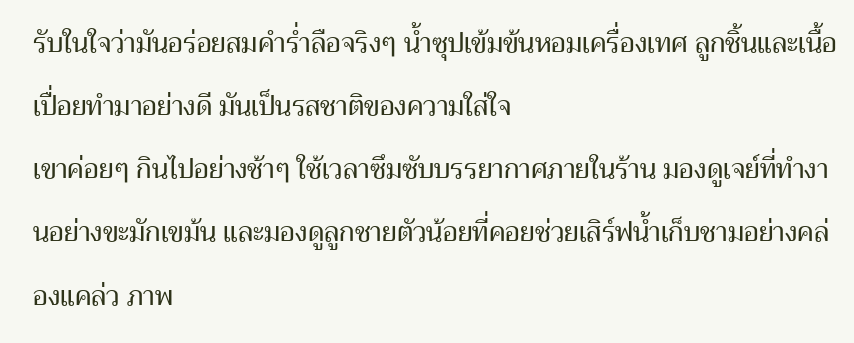รับในใจว่ามันอร่อยสมคำร่ำลือจริงๆ น้ำซุปเข้มข้นหอมเครื่องเทศ ลูกชิ้นและเนื้อเปื่อยทำมาอย่างดี มันเป็นรสชาติของความใส่ใจ
เขาค่อยๆ กินไปอย่างช้าๆ ใช้เวลาซึมซับบรรยากาศภายในร้าน มองดูเจย์ที่ทำงานอย่างขะมักเขม้น และมองดูลูกชายตัวน้อยที่คอยช่วยเสิร์ฟน้ำเก็บชามอย่างคล่องแคล่ว ภาพ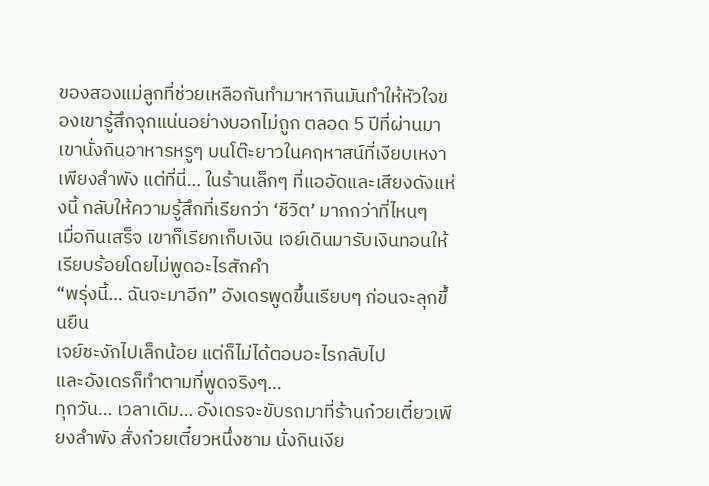ของสองแม่ลูกที่ช่วยเหลือกันทำมาหากินมันทำให้หัวใจของเขารู้สึกจุกแน่นอย่างบอกไม่ถูก ตลอด 5 ปีที่ผ่านมา เขานั่งกินอาหารหรูๆ บนโต๊ะยาวในคฤหาสน์ที่เงียบเหงาเพียงลำพัง แต่ที่นี่… ในร้านเล็กๆ ที่แออัดและเสียงดังแห่งนี้ กลับให้ความรู้สึกที่เรียกว่า ‘ชีวิต’ มากกว่าที่ไหนๆ
เมื่อกินเสร็จ เขาก็เรียกเก็บเงิน เจย์เดินมารับเงินทอนให้เรียบร้อยโดยไม่พูดอะไรสักคำ
“พรุ่งนี้… ฉันจะมาอีก” อังเดรพูดขึ้นเรียบๆ ก่อนจะลุกขึ้นยืน
เจย์ชะงักไปเล็กน้อย แต่ก็ไม่ได้ตอบอะไรกลับไป
และอังเดรก็ทำตามที่พูดจริงๆ…
ทุกวัน… เวลาเดิม… อังเดรจะขับรถมาที่ร้านก๋วยเตี๋ยวเพียงลำพัง สั่งก๋วยเตี๋ยวหนึ่งชาม นั่งกินเงีย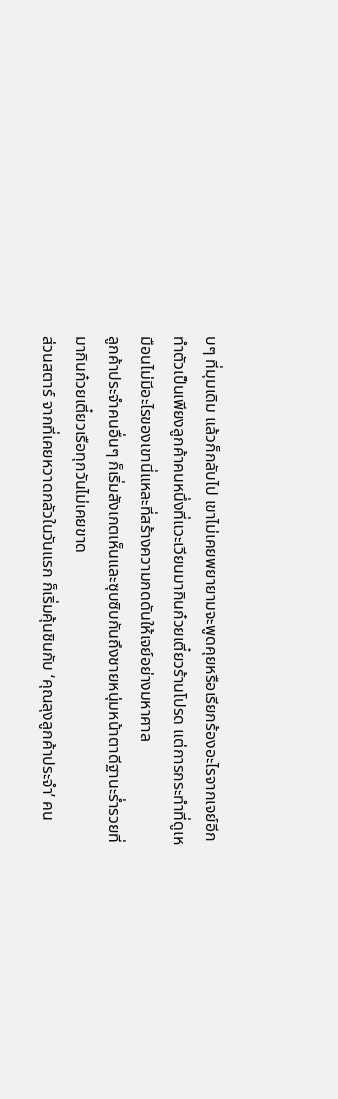บๆ ที่มุมเดิม แล้วก็กลับไป เขาไม่เคยพยายามจะพูดคุยหรือเรียกร้องอะไรจากเจย์อีก ทำตัวเป็นเพียงลูกค้าคนหนึ่งที่แวะเวียนมากินก๋วยเตี๋ยวร้านโปรด แต่การกระทำที่ดูเหมือนไม่มีอะไรของเขานี่แหละที่สร้างความกดดันให้เจย์อย่างมหาศาล
ลูกค้าประจำคนอื่นๆ ก็เริ่มสังเกตเห็นและซุบซิบกันถึงชายหนุ่มหน้าตาดีฐานะร่ำรวยที่มากินก๋วยเตี๋ยวเรือทุกวันไม่เคยขาด
ส่วนสตาร์ จากที่เคยหวาดกลัวในวันแรก ก็เริ่มคุ้นชินกับ ‘คุณลุงลูกค้าประจำ’ คน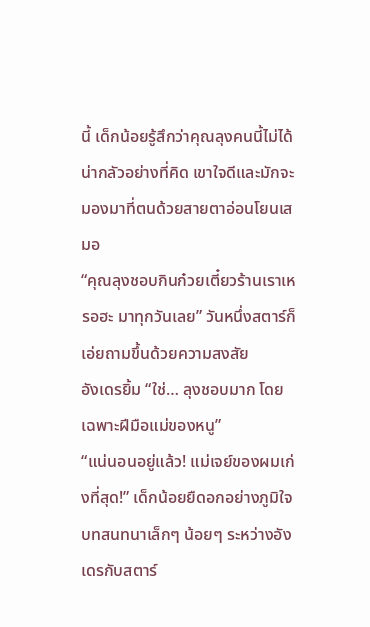นี้ เด็กน้อยรู้สึกว่าคุณลุงคนนี้ไม่ได้น่ากลัวอย่างที่คิด เขาใจดีและมักจะมองมาที่ตนด้วยสายตาอ่อนโยนเสมอ
“คุณลุงชอบกินก๋วยเตี๋ยวร้านเราเหรอฮะ มาทุกวันเลย” วันหนึ่งสตาร์ก็เอ่ยถามขึ้นด้วยความสงสัย
อังเดรยิ้ม “ใช่… ลุงชอบมาก โดยเฉพาะฝีมือแม่ของหนู”
“แน่นอนอยู่แล้ว! แม่เจย์ของผมเก่งที่สุด!” เด็กน้อยยืดอกอย่างภูมิใจ
บทสนทนาเล็กๆ น้อยๆ ระหว่างอังเดรกับสตาร์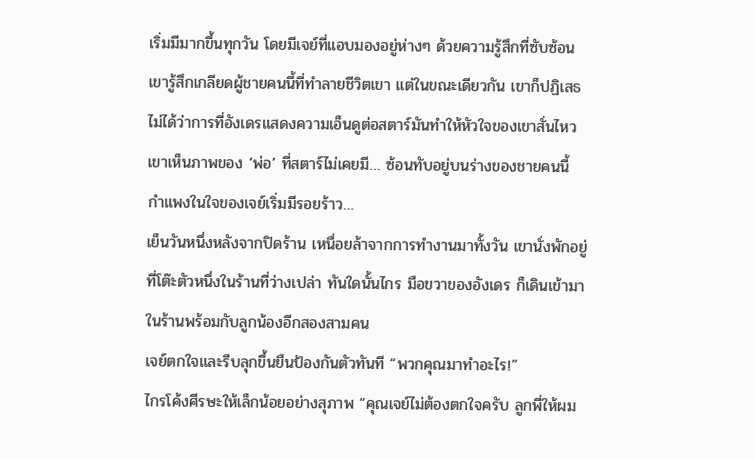เริ่มมีมากขึ้นทุกวัน โดยมีเจย์ที่แอบมองอยู่ห่างๆ ด้วยความรู้สึกที่ซับซ้อน เขารู้สึกเกลียดผู้ชายคนนี้ที่ทำลายชีวิตเขา แต่ในขณะเดียวกัน เขาก็ปฏิเสธไม่ได้ว่าการที่อังเดรแสดงความเอ็นดูต่อสตาร์มันทำให้หัวใจของเขาสั่นไหว เขาเห็นภาพของ ‘พ่อ’ ที่สตาร์ไม่เคยมี… ซ้อนทับอยู่บนร่างของชายคนนี้
กำแพงในใจของเจย์เริ่มมีรอยร้าว…
เย็นวันหนึ่งหลังจากปิดร้าน เหนื่อยล้าจากการทำงานมาทั้งวัน เขานั่งพักอยู่ที่โต๊ะตัวหนึ่งในร้านที่ว่างเปล่า ทันใดนั้นไกร มือขวาของอังเดร ก็เดินเข้ามาในร้านพร้อมกับลูกน้องอีกสองสามคน
เจย์ตกใจและรีบลุกขึ้นยืนป้องกันตัวทันที “พวกคุณมาทำอะไร!”
ไกรโค้งศีรษะให้เล็กน้อยอย่างสุภาพ “คุณเจย์ไม่ต้องตกใจครับ ลูกพี่ให้ผม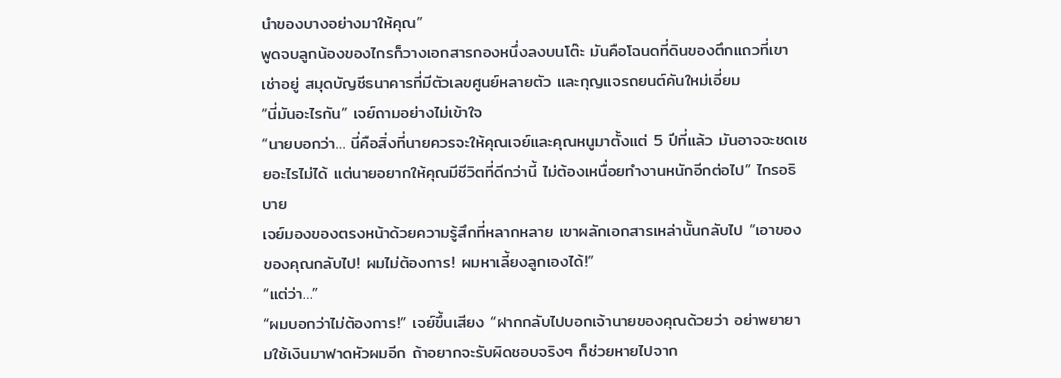นำของบางอย่างมาให้คุณ”
พูดจบลูกน้องของไกรก็วางเอกสารกองหนึ่งลงบนโต๊ะ มันคือโฉนดที่ดินของตึกแถวที่เขาเช่าอยู่ สมุดบัญชีธนาคารที่มีตัวเลขศูนย์หลายตัว และกุญแจรถยนต์คันใหม่เอี่ยม
“นี่มันอะไรกัน” เจย์ถามอย่างไม่เข้าใจ
“นายบอกว่า… นี่คือสิ่งที่นายควรจะให้คุณเจย์และคุณหนูมาตั้งแต่ 5 ปีที่แล้ว มันอาจจะชดเชยอะไรไม่ได้ แต่นายอยากให้คุณมีชีวิตที่ดีกว่านี้ ไม่ต้องเหนื่อยทำงานหนักอีกต่อไป” ไกรอธิบาย
เจย์มองของตรงหน้าด้วยความรู้สึกที่หลากหลาย เขาผลักเอกสารเหล่านั้นกลับไป “เอาของของคุณกลับไป! ผมไม่ต้องการ! ผมหาเลี้ยงลูกเองได้!”
“แต่ว่า…”
“ผมบอกว่าไม่ต้องการ!” เจย์ขึ้นเสียง “ฝากกลับไปบอกเจ้านายของคุณด้วยว่า อย่าพยายามใช้เงินมาฟาดหัวผมอีก ถ้าอยากจะรับผิดชอบจริงๆ ก็ช่วยหายไปจาก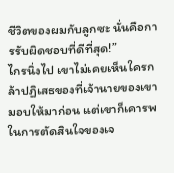ชีวิตของผมกับลูกซะ นั่นคือการรับผิดชอบที่ดีที่สุด!”
ไกรนิ่งไป เขาไม่เคยเห็นใครกล้าปฏิเสธของที่เจ้านายของเขามอบให้มาก่อน แต่เขาก็เคารพในการตัดสินใจของเจ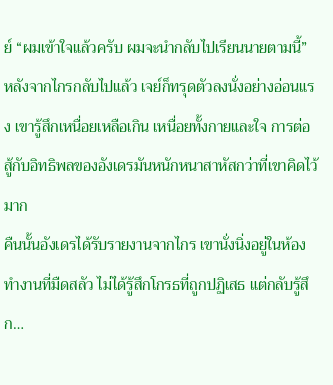ย์ “ผมเข้าใจแล้วครับ ผมจะนำกลับไปเรียนนายตามนี้”
หลังจากไกรกลับไปแล้ว เจย์ก็ทรุดตัวลงนั่งอย่างอ่อนแรง เขารู้สึกเหนื่อยเหลือเกิน เหนื่อยทั้งกายและใจ การต่อสู้กับอิทธิพลของอังเดรมันหนักหนาสาหัสกว่าที่เขาคิดไว้มาก
คืนนั้นอังเดรได้รับรายงานจากไกร เขานั่งนิ่งอยู่ในห้องทำงานที่มืดสลัว ไม่ได้รู้สึกโกรธที่ถูกปฏิเสธ แต่กลับรู้สึก…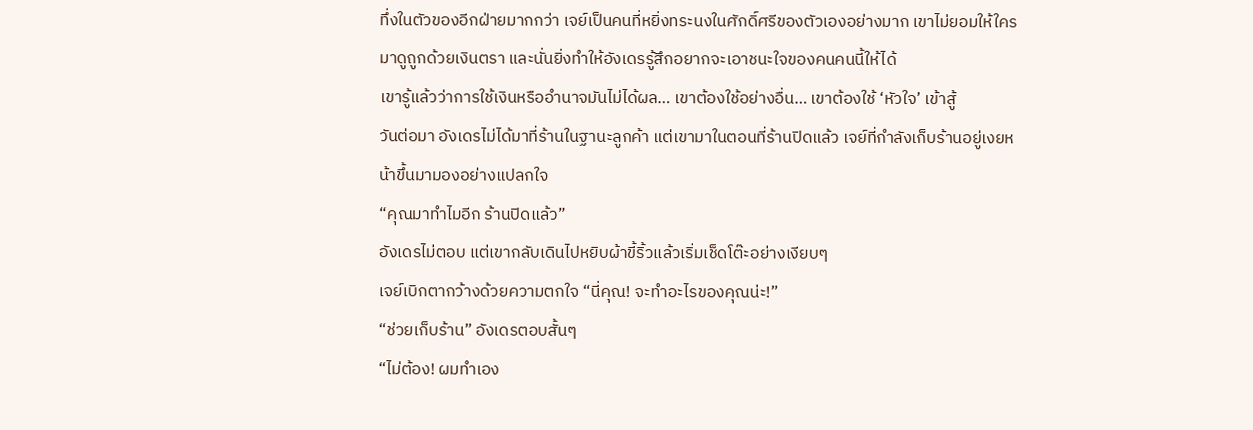ทึ่งในตัวของอีกฝ่ายมากกว่า เจย์เป็นคนที่หยิ่งทระนงในศักดิ์ศรีของตัวเองอย่างมาก เขาไม่ยอมให้ใครมาดูถูกด้วยเงินตรา และนั่นยิ่งทำให้อังเดรรู้สึกอยากจะเอาชนะใจของคนคนนี้ให้ได้
เขารู้แล้วว่าการใช้เงินหรืออำนาจมันไม่ได้ผล… เขาต้องใช้อย่างอื่น… เขาต้องใช้ ‘หัวใจ’ เข้าสู้
วันต่อมา อังเดรไม่ได้มาที่ร้านในฐานะลูกค้า แต่เขามาในตอนที่ร้านปิดแล้ว เจย์ที่กำลังเก็บร้านอยู่เงยหน้าขึ้นมามองอย่างแปลกใจ
“คุณมาทำไมอีก ร้านปิดแล้ว”
อังเดรไม่ตอบ แต่เขากลับเดินไปหยิบผ้าขี้ริ้วแล้วเริ่มเช็ดโต๊ะอย่างเงียบๆ
เจย์เบิกตากว้างด้วยความตกใจ “นี่คุณ! จะทำอะไรของคุณน่ะ!”
“ช่วยเก็บร้าน” อังเดรตอบสั้นๆ
“ไม่ต้อง! ผมทำเอง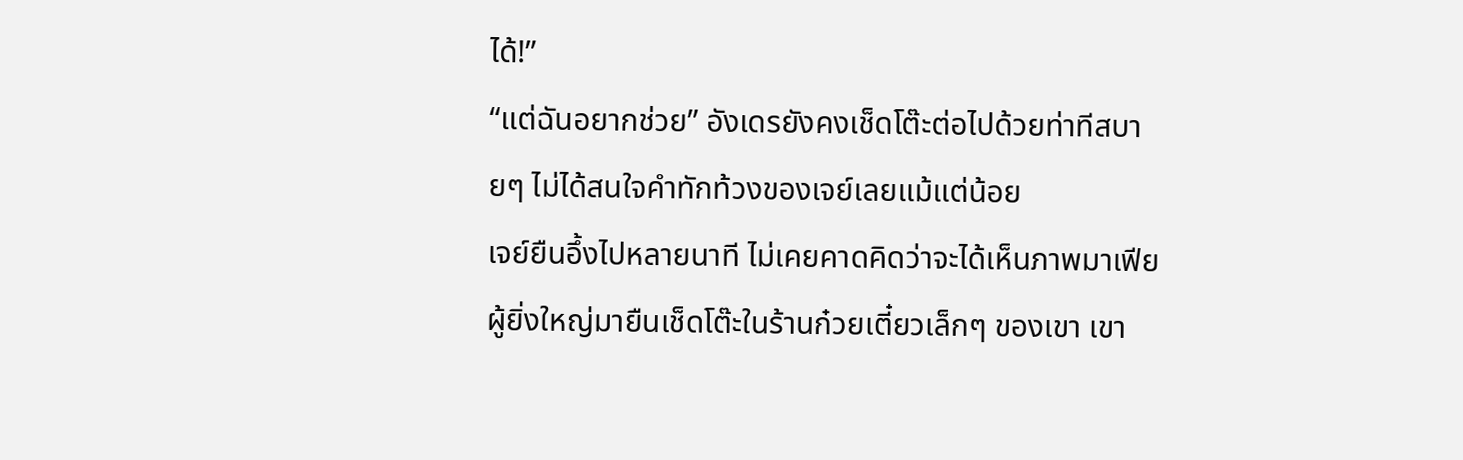ได้!”
“แต่ฉันอยากช่วย” อังเดรยังคงเช็ดโต๊ะต่อไปด้วยท่าทีสบายๆ ไม่ได้สนใจคำทักท้วงของเจย์เลยแม้แต่น้อย
เจย์ยืนอึ้งไปหลายนาที ไม่เคยคาดคิดว่าจะได้เห็นภาพมาเฟียผู้ยิ่งใหญ่มายืนเช็ดโต๊ะในร้านก๋วยเตี๋ยวเล็กๆ ของเขา เขา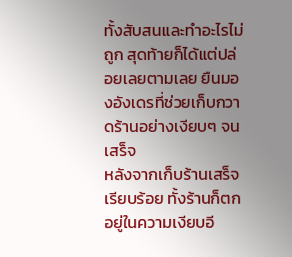ทั้งสับสนและทำอะไรไม่ถูก สุดท้ายก็ได้แต่ปล่อยเลยตามเลย ยืนมองอังเดรที่ช่วยเก็บกวาดร้านอย่างเงียบๆ จนเสร็จ
หลังจากเก็บร้านเสร็จเรียบร้อย ทั้งร้านก็ตกอยู่ในความเงียบอี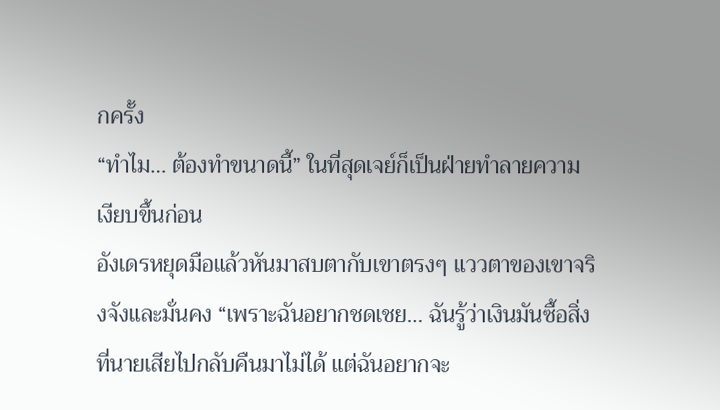กครั้ง
“ทำไม… ต้องทำขนาดนี้” ในที่สุดเจย์ก็เป็นฝ่ายทำลายความเงียบขึ้นก่อน
อังเดรหยุดมือแล้วหันมาสบตากับเขาตรงๆ แววตาของเขาจริงจังและมั่นคง “เพราะฉันอยากชดเชย… ฉันรู้ว่าเงินมันซื้อสิ่งที่นายเสียไปกลับคืนมาไม่ได้ แต่ฉันอยากจะ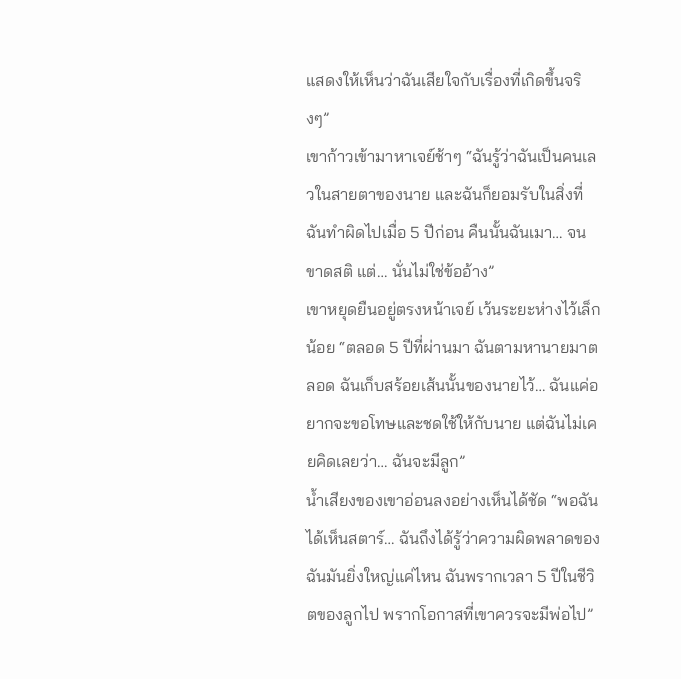แสดงให้เห็นว่าฉันเสียใจกับเรื่องที่เกิดขึ้นจริงๆ”
เขาก้าวเข้ามาหาเจย์ช้าๆ “ฉันรู้ว่าฉันเป็นคนเลวในสายตาของนาย และฉันก็ยอมรับในสิ่งที่ฉันทำผิดไปเมื่อ 5 ปีก่อน คืนนั้นฉันเมา… จนขาดสติ แต่… นั่นไม่ใช่ข้ออ้าง”
เขาหยุดยืนอยู่ตรงหน้าเจย์ เว้นระยะห่างไว้เล็กน้อย “ตลอด 5 ปีที่ผ่านมา ฉันตามหานายมาตลอด ฉันเก็บสร้อยเส้นนั้นของนายไว้… ฉันแค่อยากจะขอโทษและชดใช้ให้กับนาย แต่ฉันไม่เคยคิดเลยว่า… ฉันจะมีลูก”
น้ำเสียงของเขาอ่อนลงอย่างเห็นได้ชัด “พอฉันได้เห็นสตาร์… ฉันถึงได้รู้ว่าความผิดพลาดของฉันมันยิ่งใหญ่แค่ไหน ฉันพรากเวลา 5 ปีในชีวิตของลูกไป พรากโอกาสที่เขาควรจะมีพ่อไป”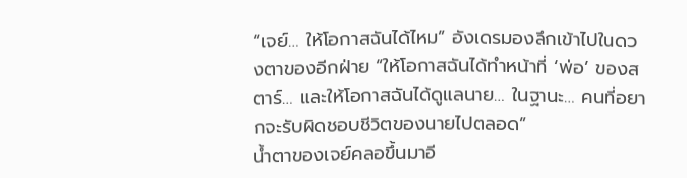“เจย์… ให้โอกาสฉันได้ไหม” อังเดรมองลึกเข้าไปในดวงตาของอีกฝ่าย “ให้โอกาสฉันได้ทำหน้าที่ ‘พ่อ’ ของสตาร์… และให้โอกาสฉันได้ดูแลนาย… ในฐานะ… คนที่อยากจะรับผิดชอบชีวิตของนายไปตลอด”
น้ำตาของเจย์คลอขึ้นมาอี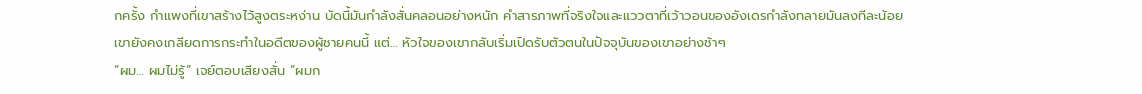กครั้ง กำแพงที่เขาสร้างไว้สูงตระหง่าน บัดนี้มันกำลังสั่นคลอนอย่างหนัก คำสารภาพที่จริงใจและแววตาที่เว้าวอนของอังเดรกำลังทลายมันลงทีละน้อย
เขายังคงเกลียดการกระทำในอดีตของผู้ชายคนนี้ แต่… หัวใจของเขากลับเริ่มเปิดรับตัวตนในปัจจุบันของเขาอย่างช้าๆ
“ผม… ผมไม่รู้” เจย์ตอบเสียงสั่น “ผมก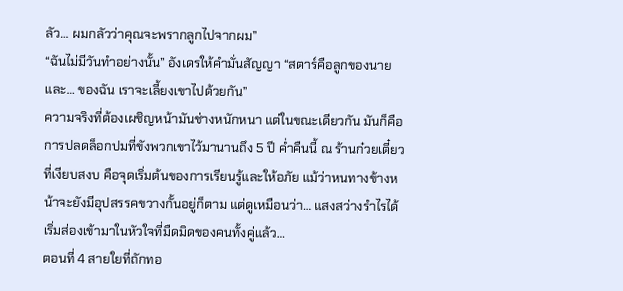ลัว… ผมกลัวว่าคุณจะพรากลูกไปจากผม”
“ฉันไม่มีวันทำอย่างนั้น” อังเดรให้คำมั่นสัญญา “สตาร์คือลูกของนายและ… ของฉัน เราจะเลี้ยงเขาไปด้วยกัน”
ความจริงที่ต้องเผชิญหน้ามันช่างหนักหนา แต่ในขณะเดียวกัน มันก็คือการปลดล็อกปมที่ขังพวกเขาไว้มานานถึง 5 ปี ค่ำคืนนี้ ณ ร้านก๋วยเตี๋ยวที่เงียบสงบ คือจุดเริ่มต้นของการเรียนรู้และให้อภัย แม้ว่าหนทางข้างหน้าจะยังมีอุปสรรคขวางกั้นอยู่ก็ตาม แต่ดูเหมือนว่า… แสงสว่างรำไรได้เริ่มส่องเข้ามาในหัวใจที่มืดมิดของคนทั้งคู่แล้ว…
ตอนที่ 4 สายใยที่ถักทอ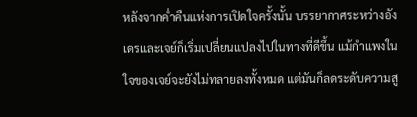หลังจากค่ำคืนแห่งการเปิดใจครั้งนั้น บรรยากาศระหว่างอังเดรและเจย์ก็เริ่มเปลี่ยนแปลงไปในทางที่ดีขึ้น แม้กำแพงในใจของเจย์จะยังไม่ทลายลงทั้งหมด แต่มันก็ลดระดับความสู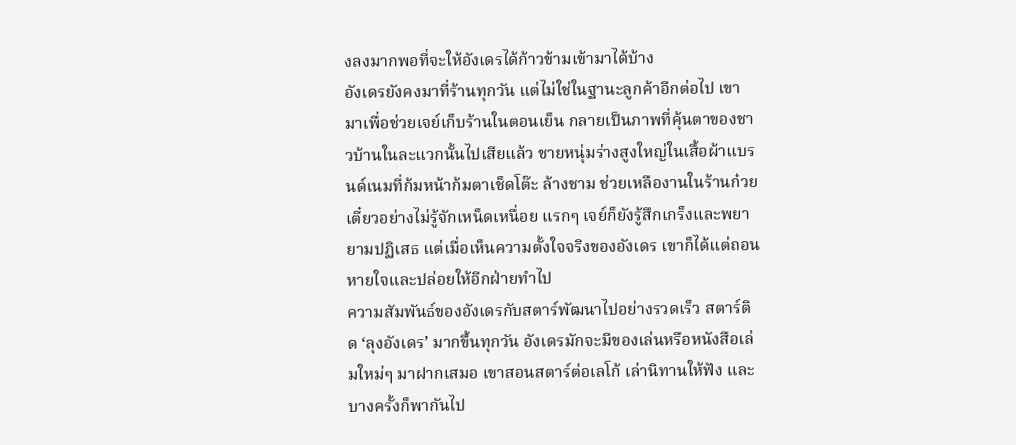งลงมากพอที่จะให้อังเดรได้ก้าวข้ามเข้ามาได้บ้าง
อังเดรยังคงมาที่ร้านทุกวัน แต่ไม่ใช่ในฐานะลูกค้าอีกต่อไป เขามาเพื่อช่วยเจย์เก็บร้านในตอนเย็น กลายเป็นภาพที่คุ้นตาของชาวบ้านในละแวกนั้นไปเสียแล้ว ชายหนุ่มร่างสูงใหญ่ในเสื้อผ้าแบรนด์เนมที่ก้มหน้าก้มตาเช็ดโต๊ะ ล้างชาม ช่วยเหลืองานในร้านก๋วยเตี๋ยวอย่างไม่รู้จักเหน็ดเหนื่อย แรกๆ เจย์ก็ยังรู้สึกเกร็งและพยายามปฏิเสธ แต่เมื่อเห็นความตั้งใจจริงของอังเดร เขาก็ได้แต่ถอนหายใจและปล่อยให้อีกฝ่ายทำไป
ความสัมพันธ์ของอังเดรกับสตาร์พัฒนาไปอย่างรวดเร็ว สตาร์ติด ‘ลุงอังเดร’ มากขึ้นทุกวัน อังเดรมักจะมีของเล่นหรือหนังสือเล่มใหม่ๆ มาฝากเสมอ เขาสอนสตาร์ต่อเลโก้ เล่านิทานให้ฟัง และบางครั้งก็พากันไป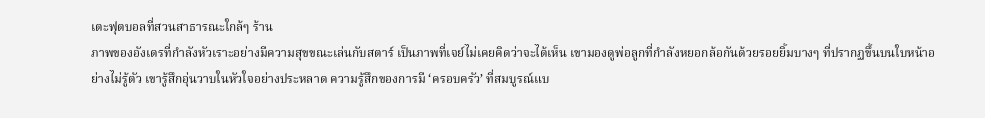เตะฟุตบอลที่สวนสาธารณะใกล้ๆ ร้าน
ภาพของอังเดรที่กำลังหัวเราะอย่างมีความสุขขณะเล่นกับสตาร์ เป็นภาพที่เจย์ไม่เคยคิดว่าจะได้เห็น เขามองดูพ่อลูกที่กำลังหยอกล้อกันด้วยรอยยิ้มบางๆ ที่ปรากฏขึ้นบนใบหน้าอย่างไม่รู้ตัว เขารู้สึกอุ่นวาบในหัวใจอย่างประหลาด ความรู้สึกของการมี ‘ครอบครัว’ ที่สมบูรณ์แบ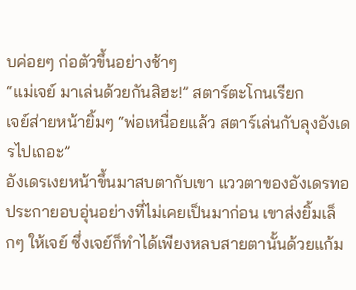บค่อยๆ ก่อตัวขึ้นอย่างช้าๆ
“แม่เจย์ มาเล่นด้วยกันสิฮะ!” สตาร์ตะโกนเรียก
เจย์ส่ายหน้ายิ้มๆ “พ่อเหนื่อยแล้ว สตาร์เล่นกับลุงอังเดรไปเถอะ”
อังเดรเงยหน้าขึ้นมาสบตากับเขา แววตาของอังเดรทอประกายอบอุ่นอย่างที่ไม่เคยเป็นมาก่อน เขาส่งยิ้มเล็กๆ ให้เจย์ ซึ่งเจย์ก็ทำได้เพียงหลบสายตานั้นด้วยแก้ม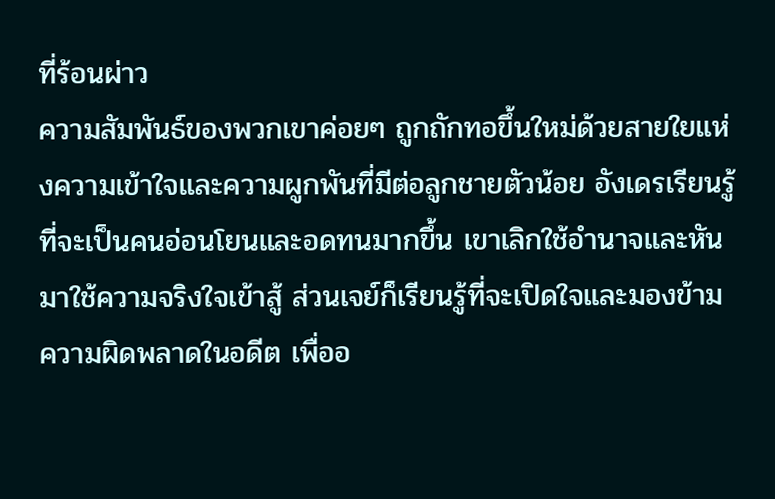ที่ร้อนผ่าว
ความสัมพันธ์ของพวกเขาค่อยๆ ถูกถักทอขึ้นใหม่ด้วยสายใยแห่งความเข้าใจและความผูกพันที่มีต่อลูกชายตัวน้อย อังเดรเรียนรู้ที่จะเป็นคนอ่อนโยนและอดทนมากขึ้น เขาเลิกใช้อำนาจและหันมาใช้ความจริงใจเข้าสู้ ส่วนเจย์ก็เรียนรู้ที่จะเปิดใจและมองข้ามความผิดพลาดในอดีต เพื่ออ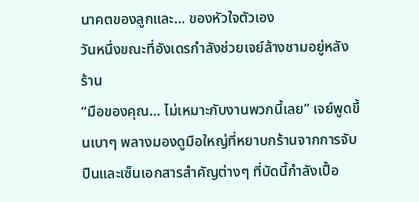นาคตของลูกและ… ของหัวใจตัวเอง
วันหนึ่งขณะที่อังเดรกำลังช่วยเจย์ล้างชามอยู่หลังร้าน
“มือของคุณ… ไม่เหมาะกับงานพวกนี้เลย” เจย์พูดขึ้นเบาๆ พลางมองดูมือใหญ่ที่หยาบกร้านจากการจับปืนและเซ็นเอกสารสำคัญต่างๆ ที่บัดนี้กำลังเปื้อ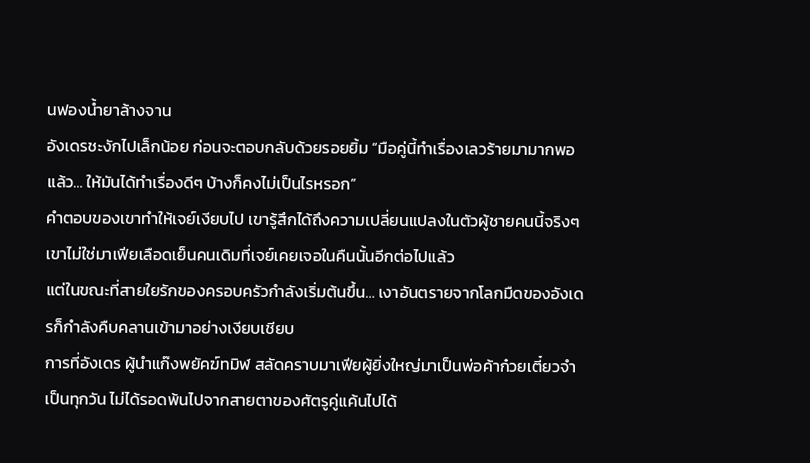นฟองน้ำยาล้างจาน
อังเดรชะงักไปเล็กน้อย ก่อนจะตอบกลับด้วยรอยยิ้ม “มือคู่นี้ทำเรื่องเลวร้ายมามากพอแล้ว… ให้มันได้ทำเรื่องดีๆ บ้างก็คงไม่เป็นไรหรอก”
คำตอบของเขาทำให้เจย์เงียบไป เขารู้สึกได้ถึงความเปลี่ยนแปลงในตัวผู้ชายคนนี้จริงๆ เขาไม่ใช่มาเฟียเลือดเย็นคนเดิมที่เจย์เคยเจอในคืนนั้นอีกต่อไปแล้ว
แต่ในขณะที่สายใยรักของครอบครัวกำลังเริ่มต้นขึ้น… เงาอันตรายจากโลกมืดของอังเดรก็กำลังคืบคลานเข้ามาอย่างเงียบเชียบ
การที่อังเดร ผู้นำแก๊งพยัคฆ์ทมิฬ สลัดคราบมาเฟียผู้ยิ่งใหญ่มาเป็นพ่อค้าก๋วยเตี๋ยวจำเป็นทุกวัน ไม่ได้รอดพ้นไปจากสายตาของศัตรูคู่แค้นไปได้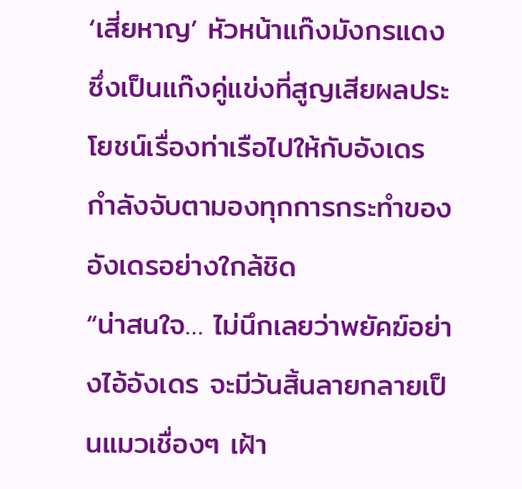‘เสี่ยหาญ’ หัวหน้าแก๊งมังกรแดง ซึ่งเป็นแก๊งคู่แข่งที่สูญเสียผลประโยชน์เรื่องท่าเรือไปให้กับอังเดร กำลังจับตามองทุกการกระทำของอังเดรอย่างใกล้ชิด
“น่าสนใจ… ไม่นึกเลยว่าพยัคฆ์อย่างไอ้อังเดร จะมีวันสิ้นลายกลายเป็นแมวเชื่องๆ เฝ้า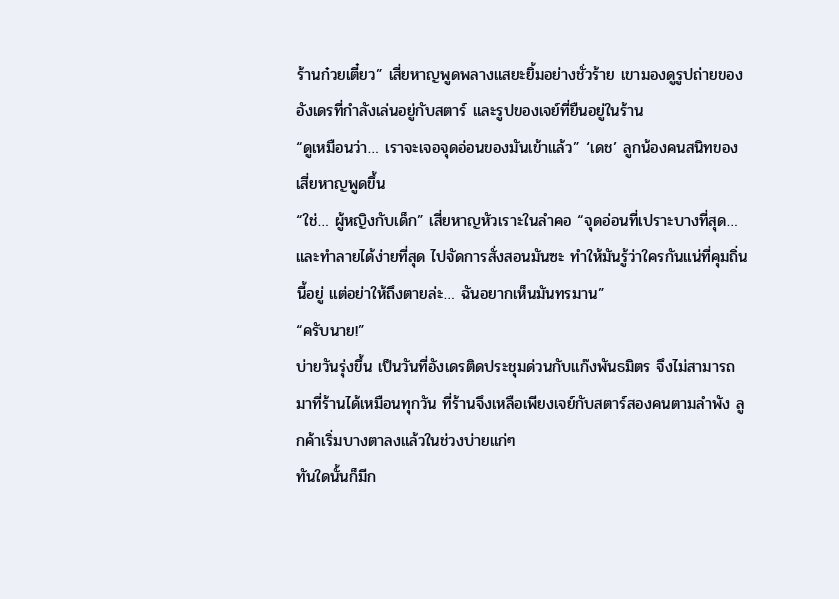ร้านก๋วยเตี๋ยว” เสี่ยหาญพูดพลางแสยะยิ้มอย่างชั่วร้าย เขามองดูรูปถ่ายของอังเดรที่กำลังเล่นอยู่กับสตาร์ และรูปของเจย์ที่ยืนอยู่ในร้าน
“ดูเหมือนว่า… เราจะเจอจุดอ่อนของมันเข้าแล้ว” ‘เดช’ ลูกน้องคนสนิทของเสี่ยหาญพูดขึ้น
“ใช่… ผู้หญิงกับเด็ก” เสี่ยหาญหัวเราะในลำคอ “จุดอ่อนที่เปราะบางที่สุด… และทำลายได้ง่ายที่สุด ไปจัดการสั่งสอนมันซะ ทำให้มันรู้ว่าใครกันแน่ที่คุมถิ่นนี้อยู่ แต่อย่าให้ถึงตายล่ะ… ฉันอยากเห็นมันทรมาน”
“ครับนาย!”
บ่ายวันรุ่งขึ้น เป็นวันที่อังเดรติดประชุมด่วนกับแก๊งพันธมิตร จึงไม่สามารถมาที่ร้านได้เหมือนทุกวัน ที่ร้านจึงเหลือเพียงเจย์กับสตาร์สองคนตามลำพัง ลูกค้าเริ่มบางตาลงแล้วในช่วงบ่ายแก่ๆ
ทันใดนั้นก็มีก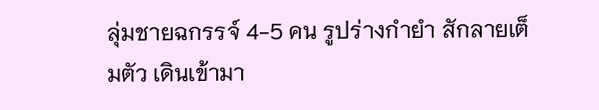ลุ่มชายฉกรรจ์ 4-5 คน รูปร่างกำยำ สักลายเต็มตัว เดินเข้ามา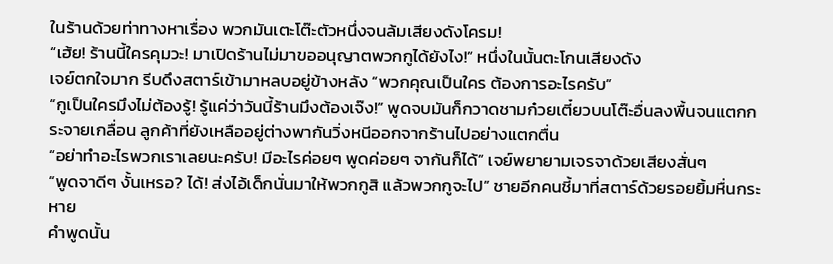ในร้านด้วยท่าทางหาเรื่อง พวกมันเตะโต๊ะตัวหนึ่งจนล้มเสียงดังโครม!
“เฮ้ย! ร้านนี้ใครคุมวะ! มาเปิดร้านไม่มาขออนุญาตพวกกูได้ยังไง!” หนึ่งในนั้นตะโกนเสียงดัง
เจย์ตกใจมาก รีบดึงสตาร์เข้ามาหลบอยู่ข้างหลัง “พวกคุณเป็นใคร ต้องการอะไรครับ”
“กูเป็นใครมึงไม่ต้องรู้! รู้แค่ว่าวันนี้ร้านมึงต้องเจ๊ง!” พูดจบมันก็กวาดชามก๋วยเตี๋ยวบนโต๊ะอื่นลงพื้นจนแตกกระจายเกลื่อน ลูกค้าที่ยังเหลืออยู่ต่างพากันวิ่งหนีออกจากร้านไปอย่างแตกตื่น
“อย่าทำอะไรพวกเราเลยนะครับ! มีอะไรค่อยๆ พูดค่อยๆ จากันก็ได้” เจย์พยายามเจรจาด้วยเสียงสั่นๆ
“พูดจาดีๆ งั้นเหรอ? ได้! ส่งไอ้เด็กนั่นมาให้พวกกูสิ แล้วพวกกูจะไป” ชายอีกคนชี้มาที่สตาร์ด้วยรอยยิ้มหื่นกระหาย
คำพูดนั้น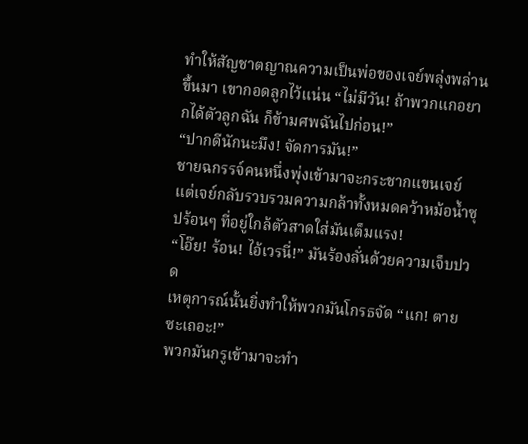ทำให้สัญชาตญาณความเป็นพ่อของเจย์พลุ่งพล่านขึ้นมา เขากอดลูกไว้แน่น “ไม่มีวัน! ถ้าพวกแกอยากได้ตัวลูกฉัน ก็ข้ามศพฉันไปก่อน!”
“ปากดีนักนะมึง! จัดการมัน!”
ชายฉกรรจ์คนหนึ่งพุ่งเข้ามาจะกระชากแขนเจย์ แต่เจย์กลับรวบรวมความกล้าทั้งหมดคว้าหม้อน้ำซุปร้อนๆ ที่อยู่ใกล้ตัวสาดใส่มันเต็มแรง!
“โอ๊ย! ร้อน! ไอ้เวรนี่!” มันร้องลั่นด้วยความเจ็บปวด
เหตุการณ์นั้นยิ่งทำให้พวกมันโกรธจัด “แก! ตายซะเถอะ!”
พวกมันกรูเข้ามาจะทำ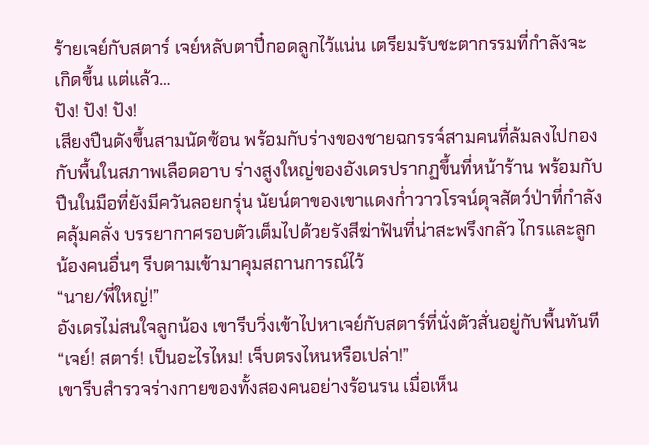ร้ายเจย์กับสตาร์ เจย์หลับตาปี๋กอดลูกไว้แน่น เตรียมรับชะตากรรมที่กำลังจะเกิดขึ้น แต่แล้ว…
ปัง! ปัง! ปัง!
เสียงปืนดังขึ้นสามนัดซ้อน พร้อมกับร่างของชายฉกรรจ์สามคนที่ล้มลงไปกองกับพื้นในสภาพเลือดอาบ ร่างสูงใหญ่ของอังเดรปรากฏขึ้นที่หน้าร้าน พร้อมกับปืนในมือที่ยังมีควันลอยกรุ่น นัยน์ตาของเขาแดงก่ำวาวโรจน์ดุจสัตว์ป่าที่กำลังคลุ้มคลั่ง บรรยากาศรอบตัวเต็มไปด้วยรังสีฆ่าฟันที่น่าสะพรึงกลัว ไกรและลูกน้องคนอื่นๆ รีบตามเข้ามาคุมสถานการณ์ไว้
“นาย/พี่ใหญ่!”
อังเดรไม่สนใจลูกน้อง เขารีบวิ่งเข้าไปหาเจย์กับสตาร์ที่นั่งตัวสั่นอยู่กับพื้นทันที “เจย์! สตาร์! เป็นอะไรไหม! เจ็บตรงไหนหรือเปล่า!”
เขารีบสำรวจร่างกายของทั้งสองคนอย่างร้อนรน เมื่อเห็น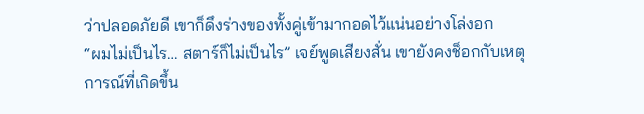ว่าปลอดภัยดี เขาก็ดึงร่างของทั้งคู่เข้ามากอดไว้แน่นอย่างโล่งอก
“ผมไม่เป็นไร… สตาร์ก็ไม่เป็นไร” เจย์พูดเสียงสั่น เขายังคงช็อกกับเหตุการณ์ที่เกิดขึ้น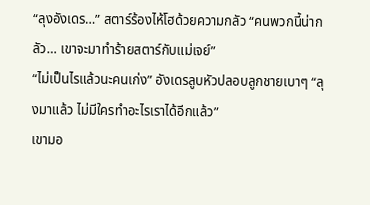“ลุงอังเดร…” สตาร์ร้องไห้โฮด้วยความกลัว “คนพวกนี้น่ากลัว… เขาจะมาทำร้ายสตาร์กับแม่เจย์”
“ไม่เป็นไรแล้วนะคนเก่ง” อังเดรลูบหัวปลอบลูกชายเบาๆ “ลุงมาแล้ว ไม่มีใครทำอะไรเราได้อีกแล้ว”
เขามอ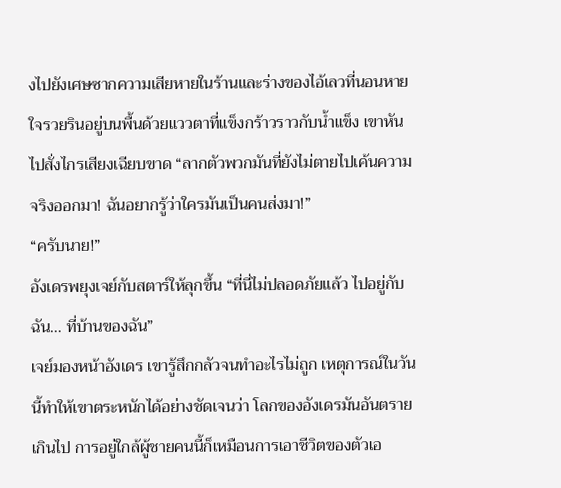งไปยังเศษซากความเสียหายในร้านและร่างของไอ้เลวที่นอนหายใจรวยรินอยู่บนพื้นด้วยแววตาที่แข็งกร้าวราวกับน้ำแข็ง เขาหันไปสั่งไกรเสียงเฉียบขาด “ลากตัวพวกมันที่ยังไม่ตายไปเค้นความจริงออกมา! ฉันอยากรู้ว่าใครมันเป็นคนส่งมา!”
“ครับนาย!”
อังเดรพยุงเจย์กับสตาร์ให้ลุกขึ้น “ที่นี่ไม่ปลอดภัยแล้ว ไปอยู่กับฉัน… ที่บ้านของฉัน”
เจย์มองหน้าอังเดร เขารู้สึกกลัวจนทำอะไรไม่ถูก เหตุการณ์ในวันนี้ทำให้เขาตระหนักได้อย่างชัดเจนว่า โลกของอังเดรมันอันตรายเกินไป การอยู่ใกล้ผู้ชายคนนี้ก็เหมือนการเอาชีวิตของตัวเอ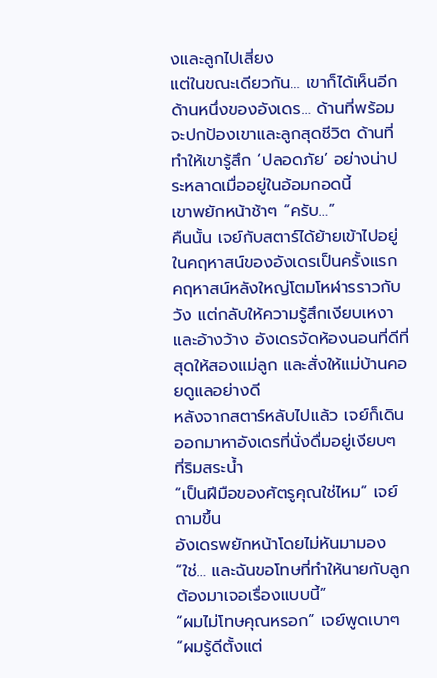งและลูกไปเสี่ยง
แต่ในขณะเดียวกัน… เขาก็ได้เห็นอีกด้านหนึ่งของอังเดร… ด้านที่พร้อมจะปกป้องเขาและลูกสุดชีวิต ด้านที่ทำให้เขารู้สึก ‘ปลอดภัย’ อย่างน่าประหลาดเมื่ออยู่ในอ้อมกอดนี้
เขาพยักหน้าช้าๆ “ครับ…”
คืนนั้น เจย์กับสตาร์ได้ย้ายเข้าไปอยู่ในคฤหาสน์ของอังเดรเป็นครั้งแรก คฤหาสน์หลังใหญ่โตมโหฬารราวกับวัง แต่กลับให้ความรู้สึกเงียบเหงาและอ้างว้าง อังเดรจัดห้องนอนที่ดีที่สุดให้สองแม่ลูก และสั่งให้แม่บ้านคอยดูแลอย่างดี
หลังจากสตาร์หลับไปแล้ว เจย์ก็เดินออกมาหาอังเดรที่นั่งดื่มอยู่เงียบๆ ที่ริมสระน้ำ
“เป็นฝีมือของศัตรูคุณใช่ไหม” เจย์ถามขึ้น
อังเดรพยักหน้าโดยไม่หันมามอง “ใช่… และฉันขอโทษที่ทำให้นายกับลูกต้องมาเจอเรื่องแบบนี้”
“ผมไม่โทษคุณหรอก” เจย์พูดเบาๆ “ผมรู้ดีตั้งแต่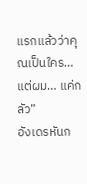แรกแล้วว่าคุณเป็นใคร… แต่ผม… แค่กลัว”
อังเดรหันก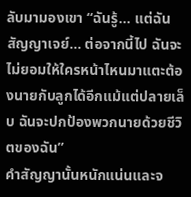ลับมามองเขา “ฉันรู้… แต่ฉันสัญญาเจย์… ต่อจากนี้ไป ฉันจะไม่ยอมให้ใครหน้าไหนมาแตะต้องนายกับลูกได้อีกแม้แต่ปลายเล็บ ฉันจะปกป้องพวกนายด้วยชีวิตของฉัน”
คำสัญญานั้นหนักแน่นและจ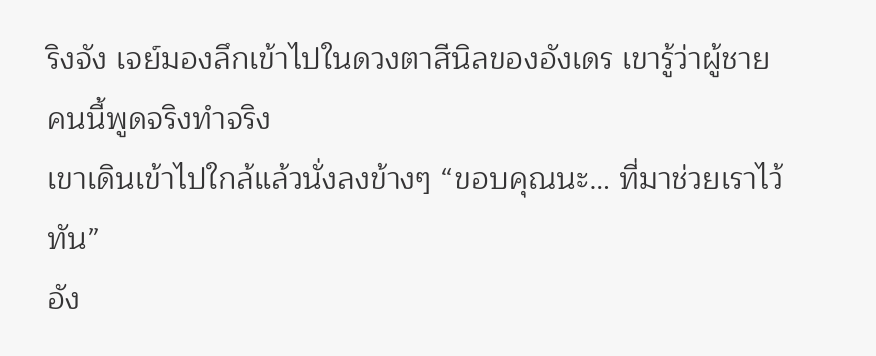ริงจัง เจย์มองลึกเข้าไปในดวงตาสีนิลของอังเดร เขารู้ว่าผู้ชายคนนี้พูดจริงทำจริง
เขาเดินเข้าไปใกล้แล้วนั่งลงข้างๆ “ขอบคุณนะ… ที่มาช่วยเราไว้ทัน”
อัง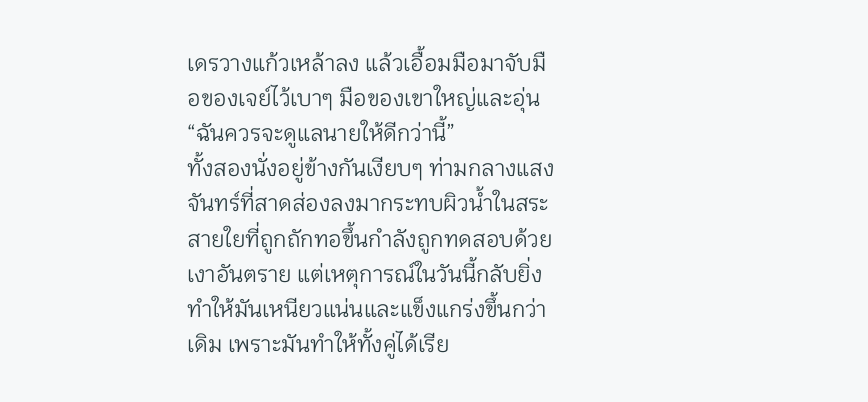เดรวางแก้วเหล้าลง แล้วเอื้อมมือมาจับมือของเจย์ไว้เบาๆ มือของเขาใหญ่และอุ่น “ฉันควรจะดูแลนายให้ดีกว่านี้”
ทั้งสองนั่งอยู่ข้างกันเงียบๆ ท่ามกลางแสงจันทร์ที่สาดส่องลงมากระทบผิวน้ำในสระ สายใยที่ถูกถักทอขึ้นกำลังถูกทดสอบด้วยเงาอันตราย แต่เหตุการณ์ในวันนี้กลับยิ่งทำให้มันเหนียวแน่นและแข็งแกร่งขึ้นกว่าเดิม เพราะมันทำให้ทั้งคู่ได้เรีย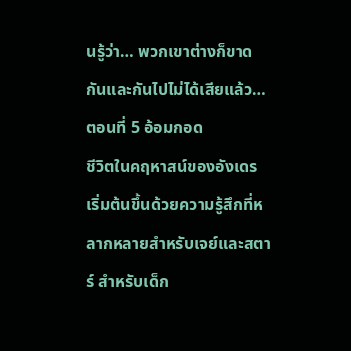นรู้ว่า… พวกเขาต่างก็ขาดกันและกันไปไม่ได้เสียแล้ว…
ตอนที่ 5 อ้อมกอด
ชีวิตในคฤหาสน์ของอังเดรเริ่มต้นขึ้นด้วยความรู้สึกที่หลากหลายสำหรับเจย์และสตาร์ สำหรับเด็ก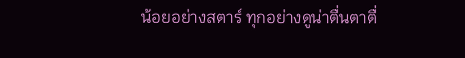น้อยอย่างสตาร์ ทุกอย่างดูน่าตื่นตาตื่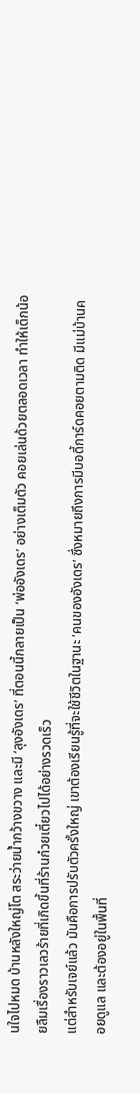นใจไปหมด บ้านหลังใหญ่โต สระว่ายน้ำกว้างขวาง และมี ‘ลุงอังเดร’ ที่ตอนนี้กลายเป็น ‘พ่ออังเดร’ อย่างเต็มตัว คอยเล่นด้วยตลอดเวลา ทำให้เด็กน้อยลืมเรื่องราวเลวร้ายที่เกิดขึ้นที่ร้านก๋วยเตี๋ยวไปได้อย่างรวดเร็ว
แต่สำหรับเจย์แล้ว มันคือการปรับตัวครั้งใหญ่ เขาต้องเรียนรู้ที่จะใช้ชีวิตในฐานะ ‘คนของอังเดร’ ซึ่งหมายถึงการมีบอดี้การ์ดคอยตามติด มีแม่บ้านคอยดูแล และต้องอยู่ในพื้นที่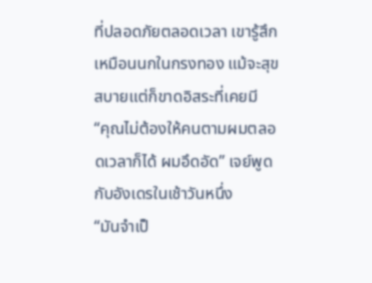ที่ปลอดภัยตลอดเวลา เขารู้สึกเหมือนนกในกรงทอง แม้จะสุขสบายแต่ก็ขาดอิสระที่เคยมี
“คุณไม่ต้องให้คนตามผมตลอดเวลาก็ได้ ผมอึดอัด” เจย์พูดกับอังเดรในเช้าวันหนึ่ง
“มันจำเป็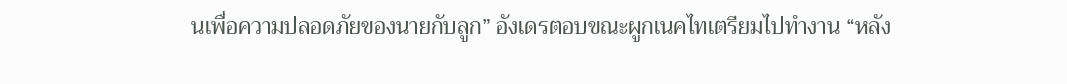นเพื่อความปลอดภัยของนายกับลูก” อังเดรตอบขณะผูกเนคไทเตรียมไปทำงาน “หลัง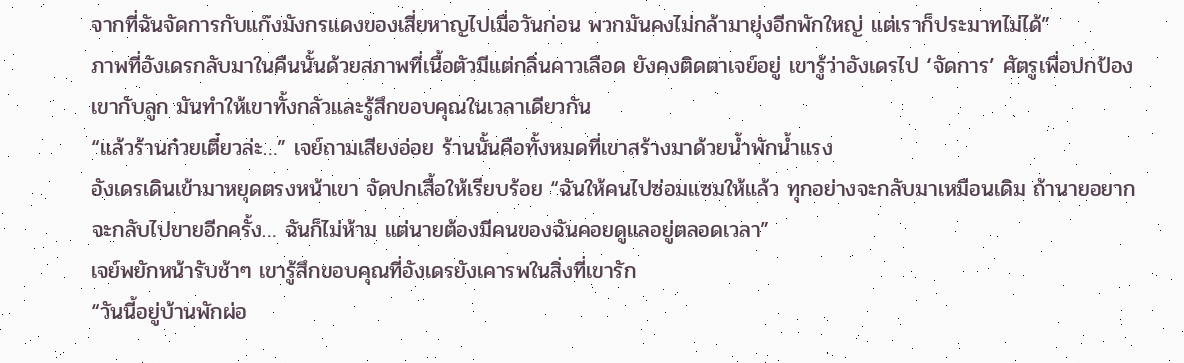จากที่ฉันจัดการกับแก๊งมังกรแดงของเสี่ยหาญไปเมื่อวันก่อน พวกมันคงไม่กล้ามายุ่งอีกพักใหญ่ แต่เราก็ประมาทไม่ได้”
ภาพที่อังเดรกลับมาในคืนนั้นด้วยสภาพที่เนื้อตัวมีแต่กลิ่นคาวเลือด ยังคงติดตาเจย์อยู่ เขารู้ว่าอังเดรไป ‘จัดการ’ ศัตรูเพื่อปกป้องเขากับลูก มันทำให้เขาทั้งกลัวและรู้สึกขอบคุณในเวลาเดียวกัน
“แล้วร้านก๋วยเตี๋ยวล่ะ…” เจย์ถามเสียงอ่อย ร้านนั้นคือทั้งหมดที่เขาสร้างมาด้วยน้ำพักน้ำแรง
อังเดรเดินเข้ามาหยุดตรงหน้าเขา จัดปกเสื้อให้เรียบร้อย “ฉันให้คนไปซ่อมแซมให้แล้ว ทุกอย่างจะกลับมาเหมือนเดิม ถ้านายอยากจะกลับไปขายอีกครั้ง… ฉันก็ไม่ห้าม แต่นายต้องมีคนของฉันคอยดูแลอยู่ตลอดเวลา”
เจย์พยักหน้ารับช้าๆ เขารู้สึกขอบคุณที่อังเดรยังเคารพในสิ่งที่เขารัก
“วันนี้อยู่บ้านพักผ่อ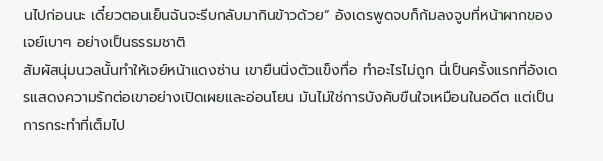นไปก่อนนะ เดี๋ยวตอนเย็นฉันจะรีบกลับมากินข้าวด้วย” อังเดรพูดจบก็ก้มลงจูบที่หน้าผากของเจย์เบาๆ อย่างเป็นธรรมชาติ
สัมผัสนุ่มนวลนั้นทำให้เจย์หน้าแดงซ่าน เขายืนนิ่งตัวแข็งทื่อ ทำอะไรไม่ถูก นี่เป็นครั้งแรกที่อังเดรแสดงความรักต่อเขาอย่างเปิดเผยและอ่อนโยน มันไม่ใช่การบังคับขืนใจเหมือนในอดีต แต่เป็นการกระทำที่เต็มไป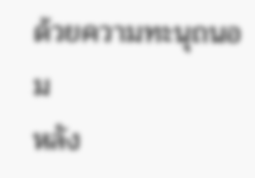ด้วยความทะนุถนอม
หลัง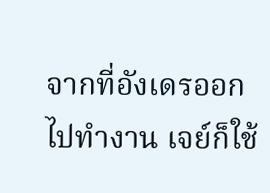จากที่อังเดรออกไปทำงาน เจย์ก็ใช้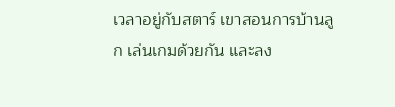เวลาอยู่กับสตาร์ เขาสอนการบ้านลูก เล่นเกมด้วยกัน และลง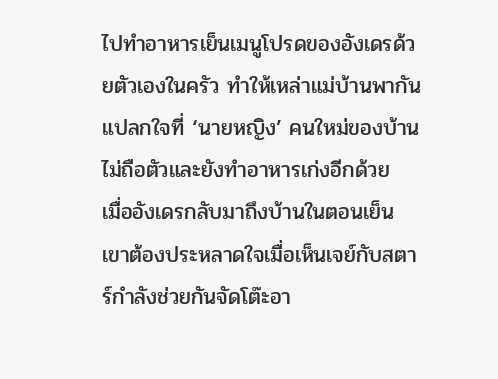ไปทำอาหารเย็นเมนูโปรดของอังเดรด้วยตัวเองในครัว ทำให้เหล่าแม่บ้านพากันแปลกใจที่ ‘นายหญิง’ คนใหม่ของบ้านไม่ถือตัวและยังทำอาหารเก่งอีกด้วย
เมื่ออังเดรกลับมาถึงบ้านในตอนเย็น เขาต้องประหลาดใจเมื่อเห็นเจย์กับสตาร์กำลังช่วยกันจัดโต๊ะอา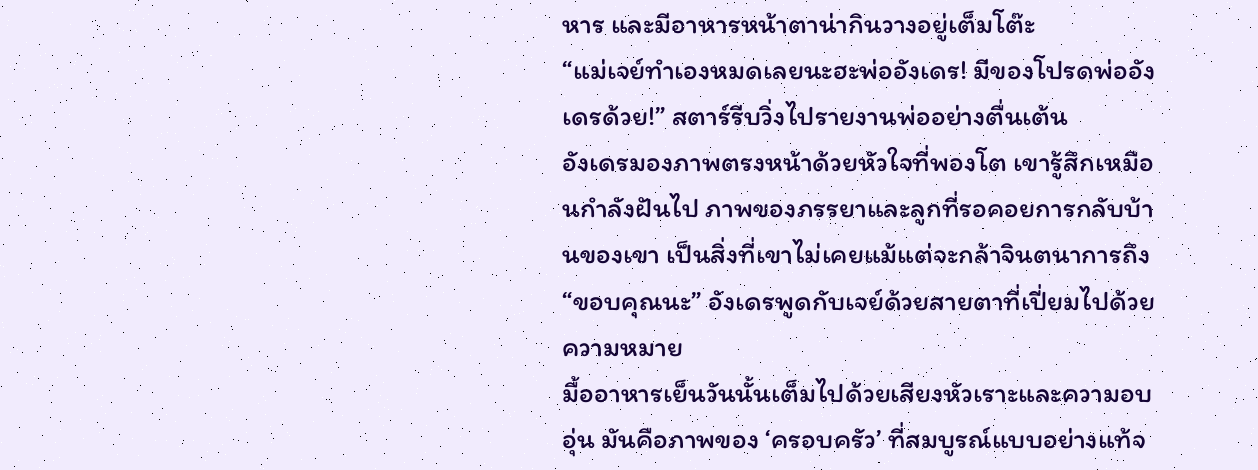หาร และมีอาหารหน้าตาน่ากินวางอยู่เต็มโต๊ะ
“แม่เจย์ทำเองหมดเลยนะฮะพ่ออังเดร! มีของโปรดพ่ออังเดรด้วย!” สตาร์รีบวิ่งไปรายงานพ่ออย่างตื่นเต้น
อังเดรมองภาพตรงหน้าด้วยหัวใจที่พองโต เขารู้สึกเหมือนกำลังฝันไป ภาพของภรรยาและลูกที่รอคอยการกลับบ้านของเขา เป็นสิ่งที่เขาไม่เคยแม้แต่จะกล้าจินตนาการถึง
“ขอบคุณนะ” อังเดรพูดกับเจย์ด้วยสายตาที่เปี่ยมไปด้วยความหมาย
มื้ออาหารเย็นวันนั้นเต็มไปด้วยเสียงหัวเราะและความอบอุ่น มันคือภาพของ ‘ครอบครัว’ ที่สมบูรณ์แบบอย่างแท้จ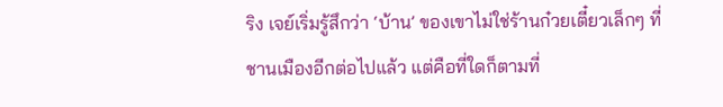ริง เจย์เริ่มรู้สึกว่า ‘บ้าน’ ของเขาไม่ใช่ร้านก๋วยเตี๋ยวเล็กๆ ที่ชานเมืองอีกต่อไปแล้ว แต่คือที่ใดก็ตามที่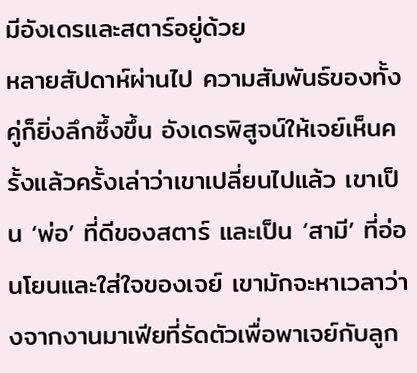มีอังเดรและสตาร์อยู่ด้วย
หลายสัปดาห์ผ่านไป ความสัมพันธ์ของทั้งคู่ก็ยิ่งลึกซึ้งขึ้น อังเดรพิสูจน์ให้เจย์เห็นครั้งแล้วครั้งเล่าว่าเขาเปลี่ยนไปแล้ว เขาเป็น ‘พ่อ’ ที่ดีของสตาร์ และเป็น ‘สามี’ ที่อ่อนโยนและใส่ใจของเจย์ เขามักจะหาเวลาว่างจากงานมาเฟียที่รัดตัวเพื่อพาเจย์กับลูก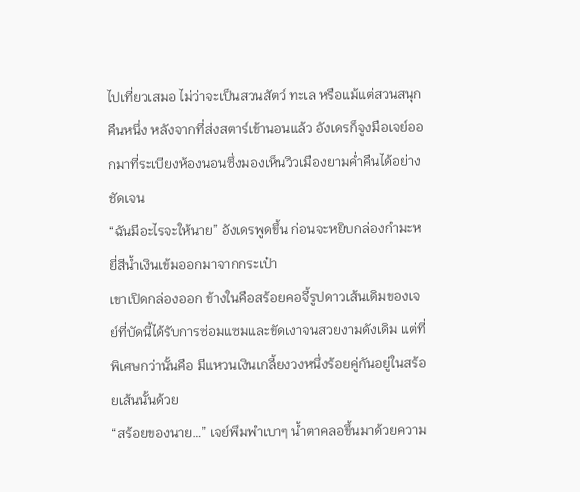ไปเที่ยวเสมอ ไม่ว่าจะเป็นสวนสัตว์ ทะเล หรือแม้แต่สวนสนุก
คืนหนึ่ง หลังจากที่ส่งสตาร์เข้านอนแล้ว อังเดรก็จูงมือเจย์ออกมาที่ระเบียงห้องนอนซึ่งมองเห็นวิวเมืองยามค่ำคืนได้อย่างชัดเจน
“ฉันมีอะไรจะให้นาย” อังเดรพูดขึ้น ก่อนจะหยิบกล่องกำมะหยี่สีน้ำเงินเข้มออกมาจากกระเป๋า
เขาเปิดกล่องออก ข้างในคือสร้อยคอจี้รูปดาวเส้นเดิมของเจย์ที่บัดนี้ได้รับการซ่อมแซมและขัดเงาจนสวยงามดังเดิม แต่ที่พิเศษกว่านั้นคือ มีแหวนเงินเกลี้ยงวงหนึ่งร้อยคู่กันอยู่ในสร้อยเส้นนั้นด้วย
“สร้อยของนาย…” เจย์พึมพำเบาๆ น้ำตาคลอขึ้นมาด้วยความ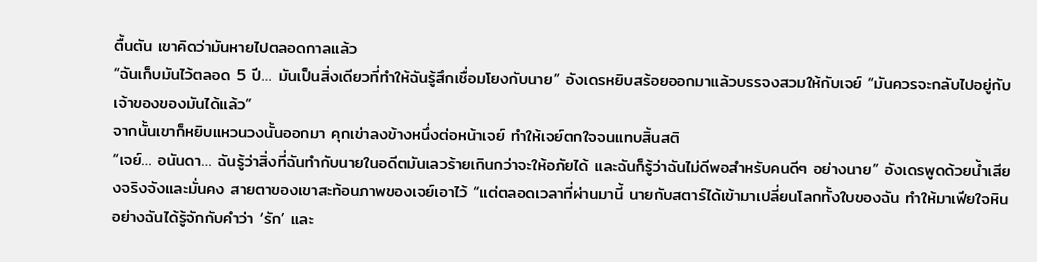ตื้นตัน เขาคิดว่ามันหายไปตลอดกาลแล้ว
“ฉันเก็บมันไว้ตลอด 5 ปี… มันเป็นสิ่งเดียวที่ทำให้ฉันรู้สึกเชื่อมโยงกับนาย” อังเดรหยิบสร้อยออกมาแล้วบรรจงสวมให้กับเจย์ “มันควรจะกลับไปอยู่กับเจ้าของของมันได้แล้ว”
จากนั้นเขาก็หยิบแหวนวงนั้นออกมา คุกเข่าลงข้างหนึ่งต่อหน้าเจย์ ทำให้เจย์ตกใจจนแทบสิ้นสติ
“เจย์… อนันดา… ฉันรู้ว่าสิ่งที่ฉันทำกับนายในอดีตมันเลวร้ายเกินกว่าจะให้อภัยได้ และฉันก็รู้ว่าฉันไม่ดีพอสำหรับคนดีๆ อย่างนาย” อังเดรพูดด้วยน้ำเสียงจริงจังและมั่นคง สายตาของเขาสะท้อนภาพของเจย์เอาไว้ “แต่ตลอดเวลาที่ผ่านมานี้ นายกับสตาร์ได้เข้ามาเปลี่ยนโลกทั้งใบของฉัน ทำให้มาเฟียใจหินอย่างฉันได้รู้จักกับคำว่า ‘รัก’ และ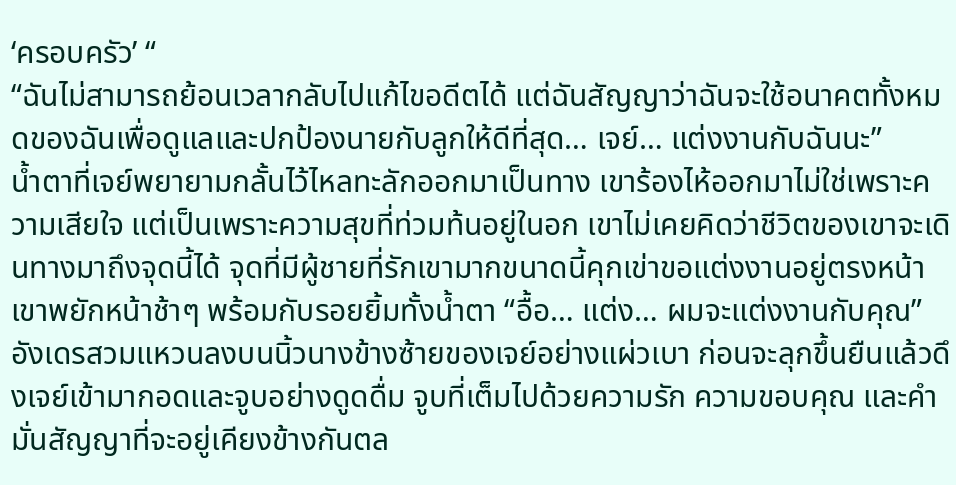‘ครอบครัว’ “
“ฉันไม่สามารถย้อนเวลากลับไปแก้ไขอดีตได้ แต่ฉันสัญญาว่าฉันจะใช้อนาคตทั้งหมดของฉันเพื่อดูแลและปกป้องนายกับลูกให้ดีที่สุด… เจย์… แต่งงานกับฉันนะ”
น้ำตาที่เจย์พยายามกลั้นไว้ไหลทะลักออกมาเป็นทาง เขาร้องไห้ออกมาไม่ใช่เพราะความเสียใจ แต่เป็นเพราะความสุขที่ท่วมท้นอยู่ในอก เขาไม่เคยคิดว่าชีวิตของเขาจะเดินทางมาถึงจุดนี้ได้ จุดที่มีผู้ชายที่รักเขามากขนาดนี้คุกเข่าขอแต่งงานอยู่ตรงหน้า
เขาพยักหน้าช้าๆ พร้อมกับรอยยิ้มทั้งน้ำตา “อื้อ… แต่ง… ผมจะแต่งงานกับคุณ”
อังเดรสวมแหวนลงบนนิ้วนางข้างซ้ายของเจย์อย่างแผ่วเบา ก่อนจะลุกขึ้นยืนแล้วดึงเจย์เข้ามากอดและจูบอย่างดูดดื่ม จูบที่เต็มไปด้วยความรัก ความขอบคุณ และคำมั่นสัญญาที่จะอยู่เคียงข้างกันตล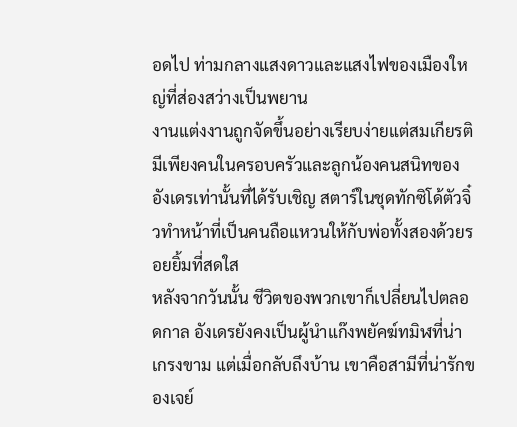อดไป ท่ามกลางแสงดาวและแสงไฟของเมืองใหญ่ที่ส่องสว่างเป็นพยาน
งานแต่งงานถูกจัดขึ้นอย่างเรียบง่ายแต่สมเกียรติ มีเพียงคนในครอบครัวและลูกน้องคนสนิทของอังเดรเท่านั้นที่ได้รับเชิญ สตาร์ในชุดทักซิโด้ตัวจิ๋วทำหน้าที่เป็นคนถือแหวนให้กับพ่อทั้งสองด้วยรอยยิ้มที่สดใส
หลังจากวันนั้น ชีวิตของพวกเขาก็เปลี่ยนไปตลอดกาล อังเดรยังคงเป็นผู้นำแก๊งพยัคฆ์ทมิฬที่น่าเกรงขาม แต่เมื่อกลับถึงบ้าน เขาคือสามีที่น่ารักของเจย์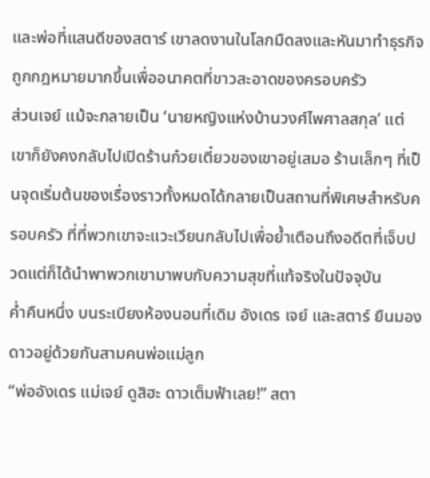และพ่อที่แสนดีของสตาร์ เขาลดงานในโลกมืดลงและหันมาทำธุรกิจถูกกฎหมายมากขึ้นเพื่ออนาคตที่ขาวสะอาดของครอบครัว
ส่วนเจย์ แม้จะกลายเป็น ‘นายหญิงแห่งบ้านวงศ์ไพศาลสกุล’ แต่เขาก็ยังคงกลับไปเปิดร้านก๋วยเตี๋ยวของเขาอยู่เสมอ ร้านเล็กๆ ที่เป็นจุดเริ่มต้นของเรื่องราวทั้งหมดได้กลายเป็นสถานที่พิเศษสำหรับครอบครัว ที่ที่พวกเขาจะแวะเวียนกลับไปเพื่อย้ำเตือนถึงอดีตที่เจ็บปวดแต่ก็ได้นำพาพวกเขามาพบกับความสุขที่แท้จริงในปัจจุบัน
ค่ำคืนหนึ่ง บนระเบียงห้องนอนที่เดิม อังเดร เจย์ และสตาร์ ยืนมองดาวอยู่ด้วยกันสามคนพ่อแม่ลูก
“พ่ออังเดร แม่เจย์ ดูสิฮะ ดาวเต็มฟ้าเลย!” สตา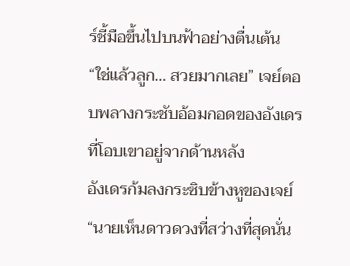ร์ชี้มือขึ้นไปบนฟ้าอย่างตื่นเต้น
“ใช่แล้วลูก… สวยมากเลย” เจย์ตอบพลางกระชับอ้อมกอดของอังเดรที่โอบเขาอยู่จากด้านหลัง
อังเดรก้มลงกระซิบข้างหูของเจย์ “นายเห็นดาวดวงที่สว่างที่สุดนั่น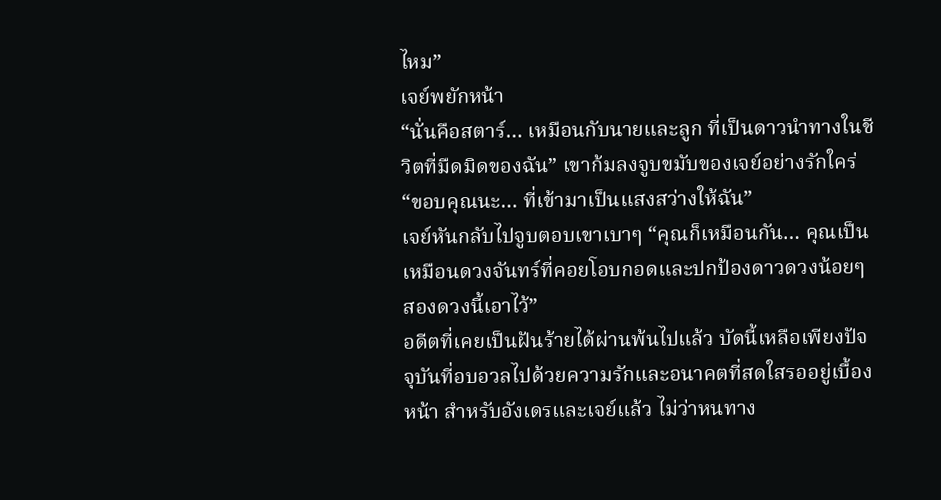ไหม”
เจย์พยักหน้า
“นั่นคือสตาร์… เหมือนกับนายและลูก ที่เป็นดาวนำทางในชีวิตที่มืดมิดของฉัน” เขาก้มลงจูบขมับของเจย์อย่างรักใคร่ “ขอบคุณนะ… ที่เข้ามาเป็นแสงสว่างให้ฉัน”
เจย์หันกลับไปจูบตอบเขาเบาๆ “คุณก็เหมือนกัน… คุณเป็นเหมือนดวงจันทร์ที่คอยโอบกอดและปกป้องดาวดวงน้อยๆ สองดวงนี้เอาไว้”
อดีตที่เคยเป็นฝันร้ายได้ผ่านพ้นไปแล้ว บัดนี้เหลือเพียงปัจจุบันที่อบอวลไปด้วยความรักและอนาคตที่สดใสรออยู่เบื้องหน้า สำหรับอังเดรและเจย์แล้ว ไม่ว่าหนทาง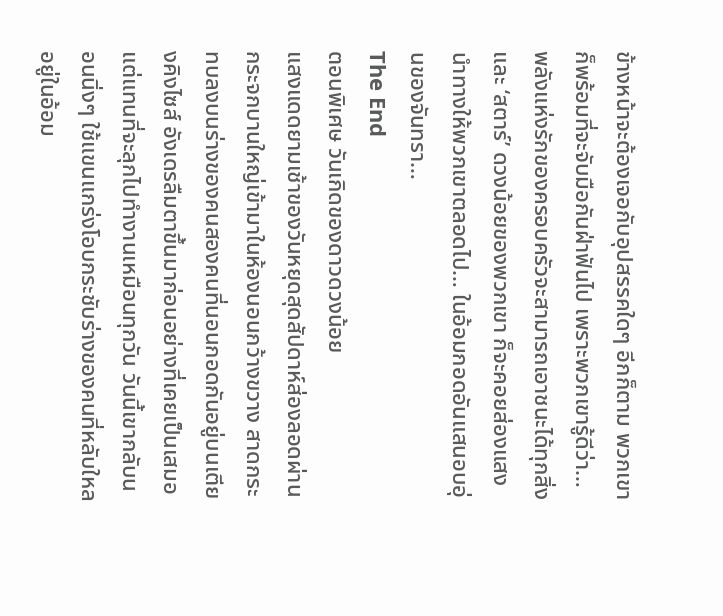ข้างหน้าจะต้องเจอกับอุปสรรคใดๆ อีกก็ตาม พวกเขาก็พร้อมที่จะจับมือกันฝ่าฟันไป เพราะพวกเขารู้ดีว่า… พลังแห่งรักของครอบครัวจะสามารถเอาชนะได้ทุกสิ่ง และ ‘สตาร์’ ดวงน้อยของพวกเขา ก็จะคอยส่องแสงนำทางให้พวกเขาตลอดไป… ในอ้อมกอดอันแสนอบอุ่นของจันทรา…
The End
ตอนพิเศษ วันเกิดของดาวดวงน้อย
แสงแดดยามเช้าของวันหยุดสุดสัปดาห์ส่องลอดผ่านกระจกบานใหญ่เข้ามาในห้องนอนกว้างขวาง สาดกระทบลงบนร่างของคนสองคนที่นอนกอดกันอยู่บนเตียงคิงไซส์ อังเดรลืมตาขึ้นมาก่อนอย่างที่เคยเป็นเสมอ แต่แทนที่จะลุกไปทำงานเหมือนทุกวัน วันนี้เขากลับนอนนิ่งๆ ใช้แขนแกร่งโอบกระชับร่างของคนที่หลับใหลอยู่ในอ้อม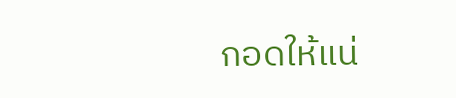กอดให้แน่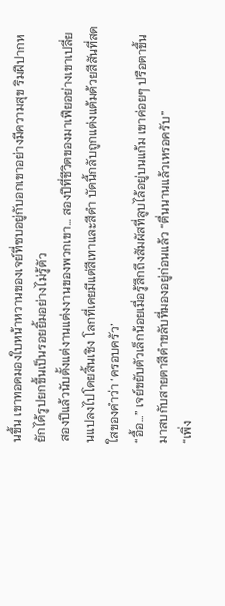นขึ้น เขาทอดมองใบหน้าหวานของเจย์ที่ซบอยู่กับอกเขาอย่างมีความสุข ริมฝีปากหยักได้รูปยกขึ้นเป็นรอยยิ้มอย่างไม่รู้ตัว
สองปีแล้วนับตั้งแต่งานแต่งงานของพวกเขา… สองปีที่ชีวิตของมาเฟียอย่างเขาเปลี่ยนแปลงไปโดยสิ้นเชิง โลกที่เคยมีแต่สีเทาและสีดำ บัดนี้กลับถูกแต่งแต้มด้วยสีสันที่สดใสของคำว่า ‘ครอบครัว’
“อื้อ…” เจย์ขยับตัวเล็กน้อยเมื่อรู้สึกถึงสัมผัสที่ลูบไล้อยู่บนแก้ม เขาค่อยๆ ปรือตาขึ้นมาสบกับสายตาสีดำขลับที่มองอยู่ก่อนแล้ว “ตื่นนานแล้วเหรอครับ”
“เพิ่ง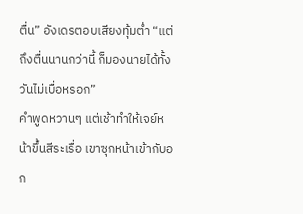ตื่น” อังเดรตอบเสียงทุ้มต่ำ “แต่ถึงตื่นนานกว่านี้ ก็มองนายได้ทั้งวันไม่เบื่อหรอก”
คำพูดหวานๆ แต่เช้าทำให้เจย์หน้าขึ้นสีระเรื่อ เขาซุกหน้าเข้ากับอก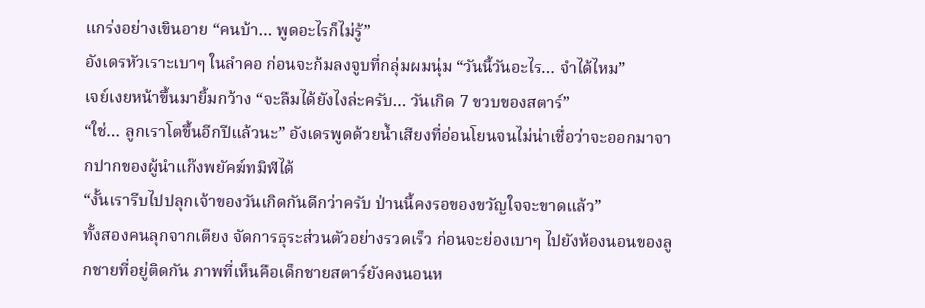แกร่งอย่างเขินอาย “คนบ้า… พูดอะไรก็ไม่รู้”
อังเดรหัวเราะเบาๆ ในลำคอ ก่อนจะก้มลงจูบที่กลุ่มผมนุ่ม “วันนี้วันอะไร… จำได้ไหม”
เจย์เงยหน้าขึ้นมายิ้มกว้าง “จะลืมได้ยังไงล่ะครับ… วันเกิด 7 ขวบของสตาร์”
“ใช่… ลูกเราโตขึ้นอีกปีแล้วนะ” อังเดรพูดด้วยน้ำเสียงที่อ่อนโยนจนไม่น่าเชื่อว่าจะออกมาจากปากของผู้นำแก๊งพยัคฆ์ทมิฬได้
“งั้นเรารีบไปปลุกเจ้าของวันเกิดกันดีกว่าครับ ป่านนี้คงรอของขวัญใจจะขาดแล้ว”
ทั้งสองคนลุกจากเตียง จัดการธุระส่วนตัวอย่างรวดเร็ว ก่อนจะย่องเบาๆ ไปยังห้องนอนของลูกชายที่อยู่ติดกัน ภาพที่เห็นคือเด็กชายสตาร์ยังคงนอนห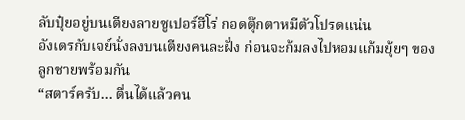ลับปุ๋ยอยู่บนเตียงลายซูเปอร์ฮีโร่ กอดตุ๊กตาหมีตัวโปรดแน่น
อังเดรกับเจย์นั่งลงบนเตียงคนละฝั่ง ก่อนจะก้มลงไปหอมแก้มยุ้ยๆ ของลูกชายพร้อมกัน
“สตาร์ครับ… ตื่นได้แล้วคน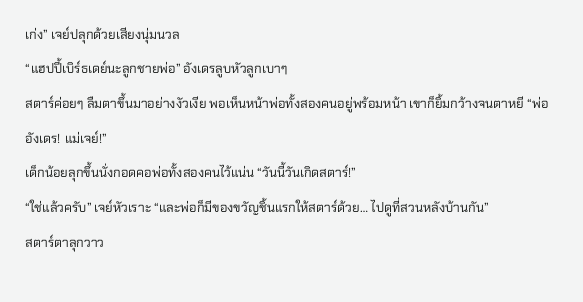เก่ง” เจย์ปลุกด้วยเสียงนุ่มนวล
“แฮปปี้เบิร์ธเดย์นะลูกชายพ่อ” อังเดรลูบหัวลูกเบาๆ
สตาร์ค่อยๆ ลืมตาขึ้นมาอย่างงัวเงีย พอเห็นหน้าพ่อทั้งสองคนอยู่พร้อมหน้า เขาก็ยิ้มกว้างจนตาหยี “พ่ออังเดร! แม่เจย์!”
เด็กน้อยลุกขึ้นนั่งกอดคอพ่อทั้งสองคนไว้แน่น “วันนี้วันเกิดสตาร์!”
“ใช่แล้วครับ” เจย์หัวเราะ “และพ่อก็มีของขวัญชิ้นแรกให้สตาร์ด้วย… ไปดูที่สวนหลังบ้านกัน”
สตาร์ตาลุกวาว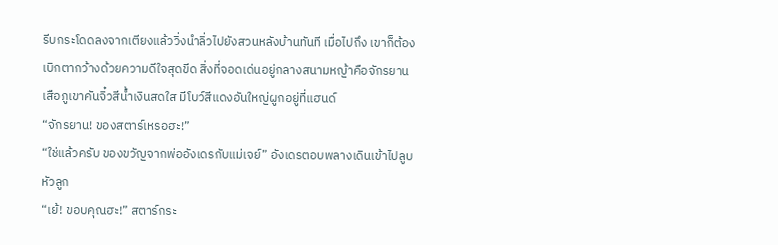รีบกระโดดลงจากเตียงแล้ววิ่งนำลิ่วไปยังสวนหลังบ้านทันที เมื่อไปถึง เขาก็ต้องเบิกตากว้างด้วยความดีใจสุดขีด สิ่งที่จอดเด่นอยู่กลางสนามหญ้าคือจักรยานเสือภูเขาคันจิ๋วสีน้ำเงินสดใส มีโบว์สีแดงอันใหญ่ผูกอยู่ที่แฮนด์
“จักรยาน! ของสตาร์เหรอฮะ!”
“ใช่แล้วครับ ของขวัญจากพ่ออังเดรกับแม่เจย์” อังเดรตอบพลางเดินเข้าไปลูบหัวลูก
“เย้! ขอบคุณฮะ!” สตาร์กระ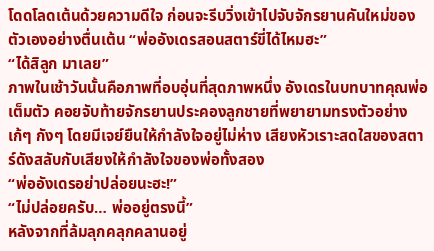โดดโลดเต้นด้วยความดีใจ ก่อนจะรีบวิ่งเข้าไปจับจักรยานคันใหม่ของตัวเองอย่างตื่นเต้น “พ่ออังเดรสอนสตาร์ขี่ได้ไหมฮะ”
“ได้สิลูก มาเลย”
ภาพในเช้าวันนั้นคือภาพที่อบอุ่นที่สุดภาพหนึ่ง อังเดรในบทบาทคุณพ่อเต็มตัว คอยจับท้ายจักรยานประคองลูกชายที่พยายามทรงตัวอย่างเก้ๆ กังๆ โดยมีเจย์ยืนให้กำลังใจอยู่ไม่ห่าง เสียงหัวเราะสดใสของสตาร์ดังสลับกับเสียงให้กำลังใจของพ่อทั้งสอง
“พ่ออังเดรอย่าปล่อยนะฮะ!”
“ไม่ปล่อยครับ… พ่ออยู่ตรงนี้”
หลังจากที่ล้มลุกคลุกคลานอยู่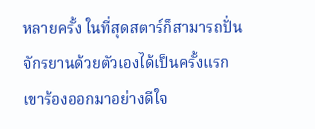หลายครั้ง ในที่สุดสตาร์ก็สามารถปั่นจักรยานด้วยตัวเองได้เป็นครั้งแรก เขาร้องออกมาอย่างดีใจ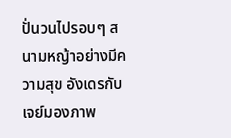ปั่นวนไปรอบๆ สนามหญ้าอย่างมีความสุข อังเดรกับเจย์มองภาพ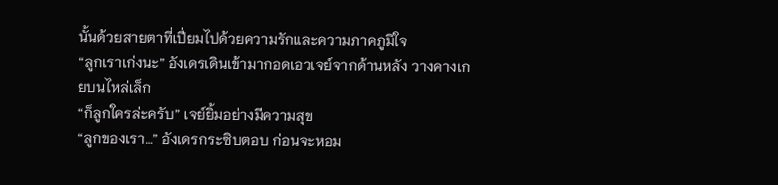นั้นด้วยสายตาที่เปี่ยมไปด้วยความรักและความภาคภูมิใจ
“ลูกเราเก่งนะ” อังเดรเดินเข้ามากอดเอวเจย์จากด้านหลัง วางคางเกยบนไหล่เล็ก
“ก็ลูกใครล่ะครับ” เจย์ยิ้มอย่างมีความสุข
“ลูกของเรา…” อังเดรกระซิบตอบ ก่อนจะหอม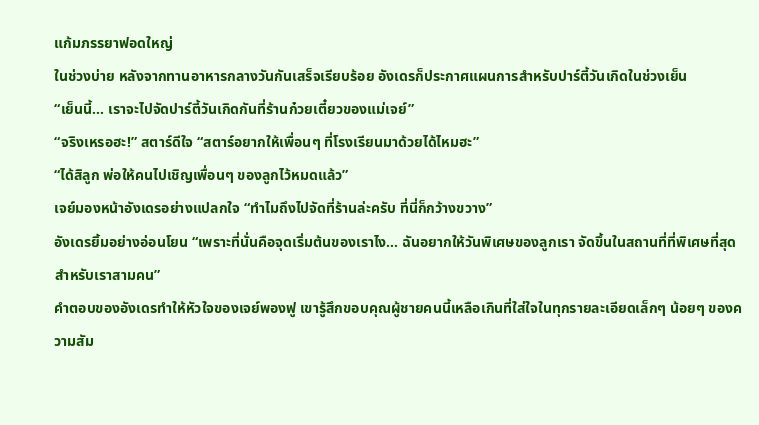แก้มภรรยาฟอดใหญ่
ในช่วงบ่าย หลังจากทานอาหารกลางวันกันเสร็จเรียบร้อย อังเดรก็ประกาศแผนการสำหรับปาร์ตี้วันเกิดในช่วงเย็น
“เย็นนี้… เราจะไปจัดปาร์ตี้วันเกิดกันที่ร้านก๋วยเตี๋ยวของแม่เจย์”
“จริงเหรอฮะ!” สตาร์ดีใจ “สตาร์อยากให้เพื่อนๆ ที่โรงเรียนมาด้วยได้ไหมฮะ”
“ได้สิลูก พ่อให้คนไปเชิญเพื่อนๆ ของลูกไว้หมดแล้ว”
เจย์มองหน้าอังเดรอย่างแปลกใจ “ทำไมถึงไปจัดที่ร้านล่ะครับ ที่นี่ก็กว้างขวาง”
อังเดรยิ้มอย่างอ่อนโยน “เพราะที่นั่นคือจุดเริ่มต้นของเราไง… ฉันอยากให้วันพิเศษของลูกเรา จัดขึ้นในสถานที่ที่พิเศษที่สุดสำหรับเราสามคน”
คำตอบของอังเดรทำให้หัวใจของเจย์พองฟู เขารู้สึกขอบคุณผู้ชายคนนี้เหลือเกินที่ใส่ใจในทุกรายละเอียดเล็กๆ น้อยๆ ของความสัม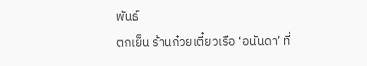พันธ์
ตกเย็น ร้านก๋วยเตี๋ยวเรือ ‘อนันดา’ ที่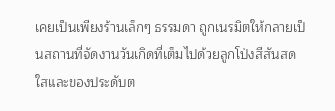เคยเป็นเพียงร้านเล็กๆ ธรรมดา ถูกเนรมิตให้กลายเป็นสถานที่จัดงานวันเกิดที่เต็มไปด้วยลูกโป่งสีสันสดใสและของประดับต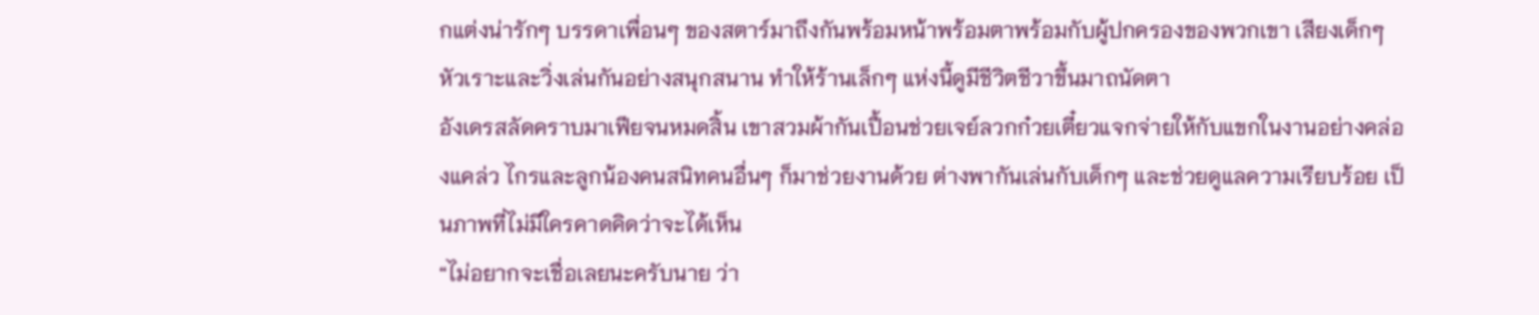กแต่งน่ารักๆ บรรดาเพื่อนๆ ของสตาร์มาถึงกันพร้อมหน้าพร้อมตาพร้อมกับผู้ปกครองของพวกเขา เสียงเด็กๆ หัวเราะและวิ่งเล่นกันอย่างสนุกสนาน ทำให้ร้านเล็กๆ แห่งนี้ดูมีชีวิตชีวาขึ้นมาถนัดตา
อังเดรสลัดคราบมาเฟียจนหมดสิ้น เขาสวมผ้ากันเปื้อนช่วยเจย์ลวกก๋วยเตี๋ยวแจกจ่ายให้กับแขกในงานอย่างคล่องแคล่ว ไกรและลูกน้องคนสนิทคนอื่นๆ ก็มาช่วยงานด้วย ต่างพากันเล่นกับเด็กๆ และช่วยดูแลความเรียบร้อย เป็นภาพที่ไม่มีใครคาดคิดว่าจะได้เห็น
“ไม่อยากจะเชื่อเลยนะครับนาย ว่า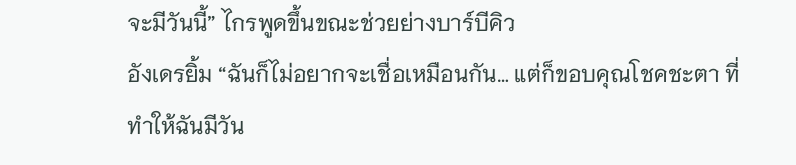จะมีวันนี้” ไกรพูดขึ้นขณะช่วยย่างบาร์บีคิว
อังเดรยิ้ม “ฉันก็ไม่อยากจะเชื่อเหมือนกัน… แต่ก็ขอบคุณโชคชะตา ที่ทำให้ฉันมีวัน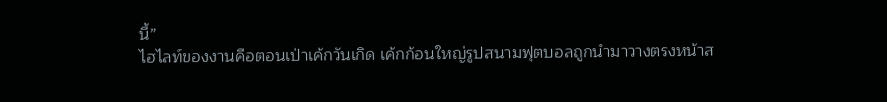นี้”
ไฮไลท์ของงานคือตอนเป่าเค้กวันเกิด เค้กก้อนใหญ่รูปสนามฟุตบอลถูกนำมาวางตรงหน้าส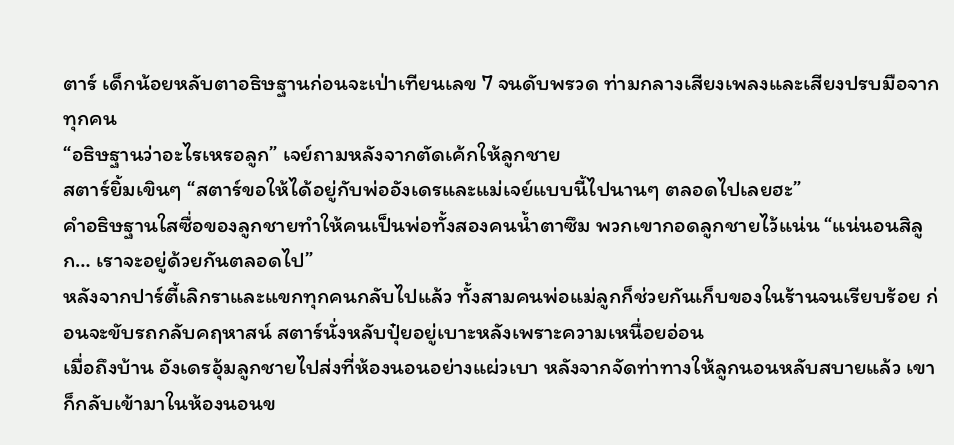ตาร์ เด็กน้อยหลับตาอธิษฐานก่อนจะเป่าเทียนเลข 7 จนดับพรวด ท่ามกลางเสียงเพลงและเสียงปรบมือจากทุกคน
“อธิษฐานว่าอะไรเหรอลูก” เจย์ถามหลังจากตัดเค้กให้ลูกชาย
สตาร์ยิ้มเขินๆ “สตาร์ขอให้ได้อยู่กับพ่ออังเดรและแม่เจย์แบบนี้ไปนานๆ ตลอดไปเลยฮะ”
คำอธิษฐานใสซื่อของลูกชายทำให้คนเป็นพ่อทั้งสองคนน้ำตาซึม พวกเขากอดลูกชายไว้แน่น “แน่นอนสิลูก… เราจะอยู่ด้วยกันตลอดไป”
หลังจากปาร์ตี้เลิกราและแขกทุกคนกลับไปแล้ว ทั้งสามคนพ่อแม่ลูกก็ช่วยกันเก็บของในร้านจนเรียบร้อย ก่อนจะขับรถกลับคฤหาสน์ สตาร์นั่งหลับปุ๋ยอยู่เบาะหลังเพราะความเหนื่อยอ่อน
เมื่อถึงบ้าน อังเดรอุ้มลูกชายไปส่งที่ห้องนอนอย่างแผ่วเบา หลังจากจัดท่าทางให้ลูกนอนหลับสบายแล้ว เขาก็กลับเข้ามาในห้องนอนข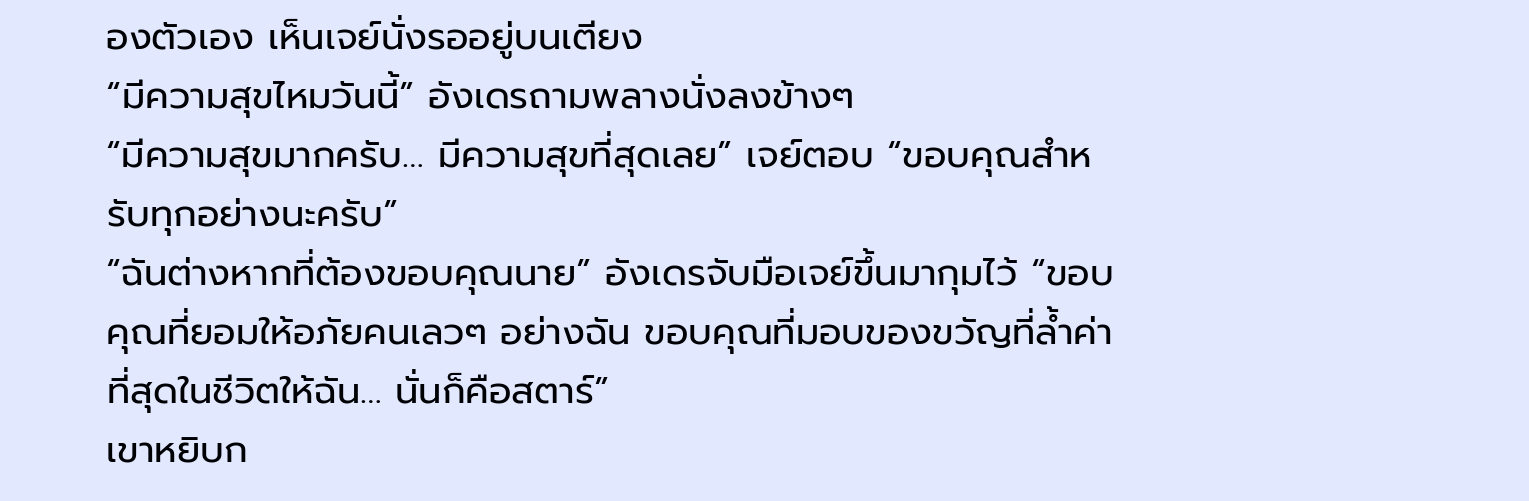องตัวเอง เห็นเจย์นั่งรออยู่บนเตียง
“มีความสุขไหมวันนี้” อังเดรถามพลางนั่งลงข้างๆ
“มีความสุขมากครับ… มีความสุขที่สุดเลย” เจย์ตอบ “ขอบคุณสำหรับทุกอย่างนะครับ”
“ฉันต่างหากที่ต้องขอบคุณนาย” อังเดรจับมือเจย์ขึ้นมากุมไว้ “ขอบคุณที่ยอมให้อภัยคนเลวๆ อย่างฉัน ขอบคุณที่มอบของขวัญที่ล้ำค่าที่สุดในชีวิตให้ฉัน… นั่นก็คือสตาร์”
เขาหยิบก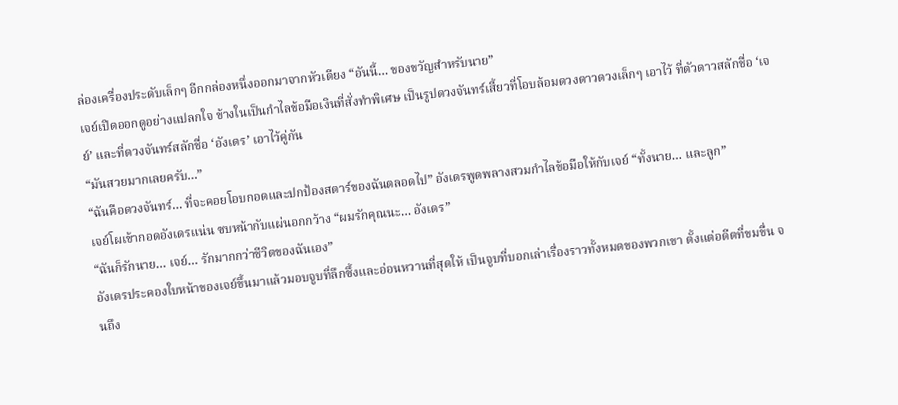ล่องเครื่องประดับเล็กๆ อีกกล่องหนึ่งออกมาจากหัวเตียง “อันนี้… ของขวัญสำหรับนาย”
เจย์เปิดออกดูอย่างแปลกใจ ข้างในเป็นกำไลข้อมือเงินที่สั่งทำพิเศษ เป็นรูปดวงจันทร์เสี้ยวที่โอบล้อมดวงดาวดวงเล็กๆ เอาไว้ ที่ตัวดาวสลักชื่อ ‘เจย์’ และที่ดวงจันทร์สลักชื่อ ‘อังเดร’ เอาไว้คู่กัน
“มันสวยมากเลยครับ…”
“ฉันคือดวงจันทร์… ที่จะคอยโอบกอดและปกป้องสตาร์ของฉันตลอดไป” อังเดรพูดพลางสวมกำไลข้อมือให้กับเจย์ “ทั้งนาย… และลูก”
เจย์โผเข้ากอดอังเดรแน่น ซบหน้ากับแผ่นอกกว้าง “ผมรักคุณนะ… อังเดร”
“ฉันก็รักนาย… เจย์… รักมากกว่าชีวิตของฉันเอง”
อังเดรประคองใบหน้าของเจย์ขึ้นมาแล้วมอบจูบที่ลึกซึ้งและอ่อนหวานที่สุดให้ เป็นจูบที่บอกเล่าเรื่องราวทั้งหมดของพวกเขา ตั้งแต่อดีตที่ขมขื่น จนถึง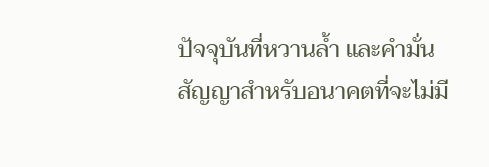ปัจจุบันที่หวานล้ำ และคำมั่นสัญญาสำหรับอนาคตที่จะไม่มี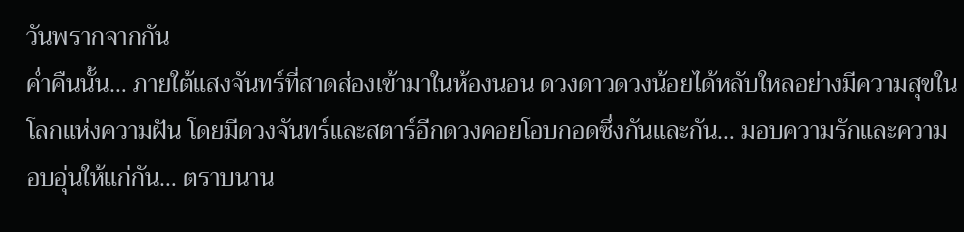วันพรากจากกัน
ค่ำคืนนั้น… ภายใต้แสงจันทร์ที่สาดส่องเข้ามาในห้องนอน ดวงดาวดวงน้อยได้หลับใหลอย่างมีความสุขในโลกแห่งความฝัน โดยมีดวงจันทร์และสตาร์อีกดวงคอยโอบกอดซึ่งกันและกัน… มอบความรักและความอบอุ่นให้แก่กัน… ตราบนาน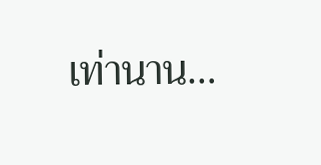เท่านาน…